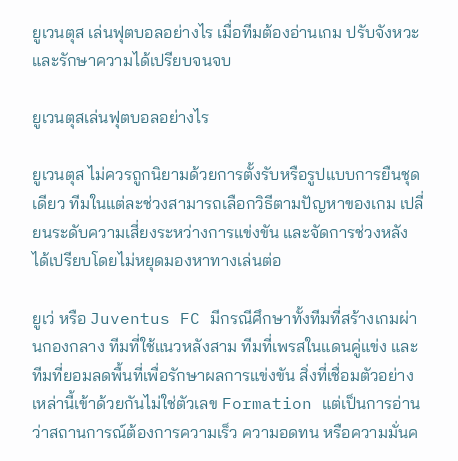ยูเวนตุส เล่นฟุตบอลอย่างไร เมื่อทีมต้องอ่านเกม ปรับจังหวะ และรักษาความได้เปรียบจนจบ

ยูเวนตุสเล่นฟุตบอลอย่างไร

ยูเวนตุส ไม่ควรถูกนิยามด้วยการตั้งรับหรือรูปแบบการยืนชุดเดียว ทีมในแต่ละช่วงสามารถเลือกวิธีตามปัญหาของเกม เปลี่ยนระดับความเสี่ยงระหว่างการแข่งขัน และจัดการช่วงหลังได้เปรียบโดยไม่หยุดมองหาทางเล่นต่อ

ยูเว่ หรือ Juventus FC มีกรณีศึกษาทั้งทีมที่สร้างเกมผ่านกองกลาง ทีมที่ใช้แนวหลังสาม ทีมที่เพรสในแดนคู่แข่ง และทีมที่ยอมลดพื้นที่เพื่อรักษาผลการแข่งขัน สิ่งที่เชื่อมตัวอย่างเหล่านี้เข้าด้วยกันไม่ใช่ตัวเลข Formation แต่เป็นการอ่านว่าสถานการณ์ต้องการความเร็ว ความอดทน หรือความมั่นค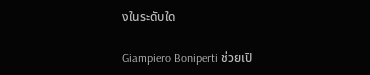งในระดับใด

Giampiero Boniperti ช่วยเปิ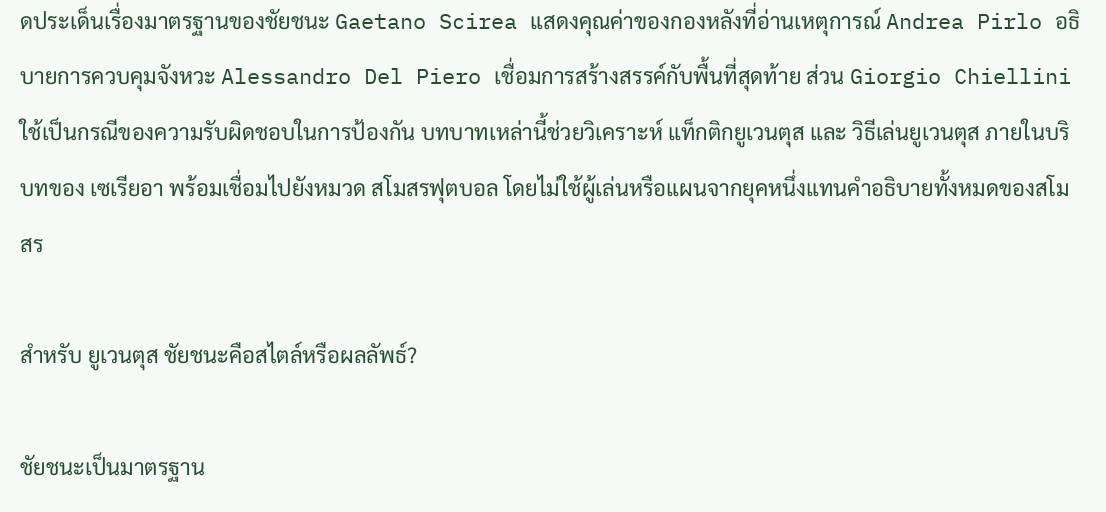ดประเด็นเรื่องมาตรฐานของชัยชนะ Gaetano Scirea แสดงคุณค่าของกองหลังที่อ่านเหตุการณ์ Andrea Pirlo อธิบายการควบคุมจังหวะ Alessandro Del Piero เชื่อมการสร้างสรรค์กับพื้นที่สุดท้าย ส่วน Giorgio Chiellini ใช้เป็นกรณีของความรับผิดชอบในการป้องกัน บทบาทเหล่านี้ช่วยวิเคราะห์ แท็กติกยูเวนตุส และ วิธีเล่นยูเวนตุส ภายในบริบทของ เซเรียอา พร้อมเชื่อมไปยังหมวด สโมสรฟุตบอล โดยไม่ใช้ผู้เล่นหรือแผนจากยุคหนึ่งแทนคำอธิบายทั้งหมดของสโมสร

สำหรับ ยูเวนตุส ชัยชนะคือสไตล์หรือผลลัพธ์?

ชัยชนะเป็นมาตรฐาน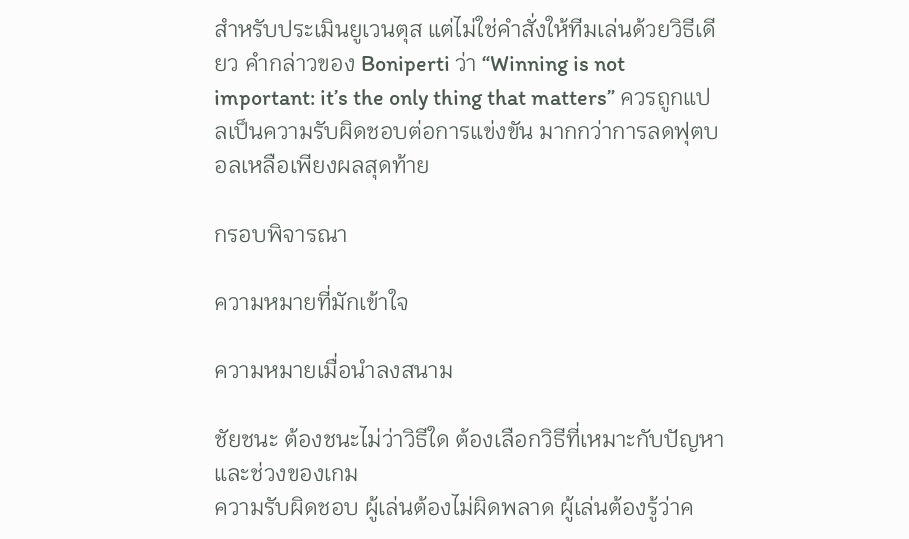สำหรับประเมินยูเวนตุส แต่ไม่ใช่คำสั่งให้ทีมเล่นด้วยวิธีเดียว คำกล่าวของ Boniperti ว่า “Winning is not important: it’s the only thing that matters” ควรถูกแปลเป็นความรับผิดชอบต่อการแข่งขัน มากกว่าการลดฟุตบอลเหลือเพียงผลสุดท้าย

กรอบพิจารณา

ความหมายที่มักเข้าใจ

ความหมายเมื่อนำลงสนาม

ชัยชนะ ต้องชนะไม่ว่าวิธีใด ต้องเลือกวิธีที่เหมาะกับปัญหาและช่วงของเกม
ความรับผิดชอบ ผู้เล่นต้องไม่ผิดพลาด ผู้เล่นต้องรู้ว่าค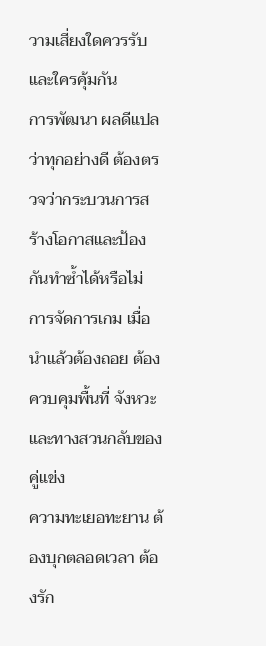วามเสี่ยงใดควรรับและใครคุ้มกัน
การพัฒนา ผลดีแปลว่าทุกอย่างดี ต้องตรวจว่ากระบวนการสร้างโอกาสและป้องกันทำซ้ำได้หรือไม่
การจัดการเกม เมื่อนำแล้วต้องถอย ต้องควบคุมพื้นที่ จังหวะ และทางสวนกลับของคู่แข่ง
ความทะเยอทะยาน ต้องบุกตลอดเวลา ต้องรัก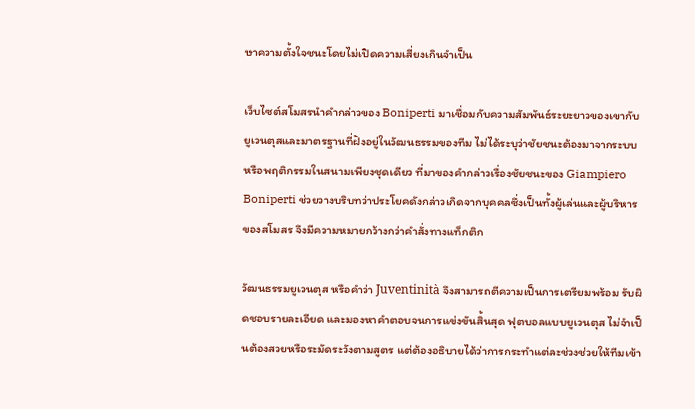ษาความตั้งใจชนะโดยไม่เปิดความเสี่ยงเกินจำเป็น

เว็บไซต์สโมสรนำคำกล่าวของ Boniperti มาเชื่อมกับความสัมพันธ์ระยะยาวของเขากับยูเวนตุสและมาตรฐานที่ฝังอยู่ในวัฒนธรรมของทีม ไม่ได้ระบุว่าชัยชนะต้องมาจากระบบหรือพฤติกรรมในสนามเพียงชุดเดียว ที่มาของคำกล่าวเรื่องชัยชนะของ Giampiero Boniperti ช่วยวางบริบทว่าประโยคดังกล่าวเกิดจากบุคคลซึ่งเป็นทั้งผู้เล่นและผู้บริหารของสโมสร จึงมีความหมายกว้างกว่าคำสั่งทางแท็กติก

วัฒนธรรมยูเวนตุส หรือคำว่า Juventinità จึงสามารถตีความเป็นการเตรียมพร้อม รับผิดชอบรายละเอียด และมองหาคำตอบจนการแข่งขันสิ้นสุด ฟุตบอลแบบยูเวนตุส ไม่จำเป็นต้องสวยหรือระมัดระวังตามสูตร แต่ต้องอธิบายได้ว่าการกระทำแต่ละช่วงช่วยให้ทีมเข้า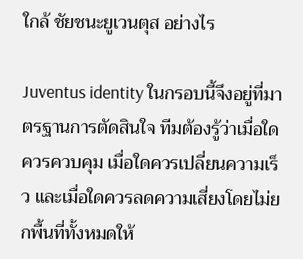ใกล้ ชัยชนะยูเวนตุส อย่างไร

Juventus identity ในกรอบนี้จึงอยู่ที่มาตรฐานการตัดสินใจ ทีมต้องรู้ว่าเมื่อใดควรควบคุม เมื่อใดควรเปลี่ยนความเร็ว และเมื่อใดควรลดความเสี่ยงโดยไม่ยกพื้นที่ทั้งหมดให้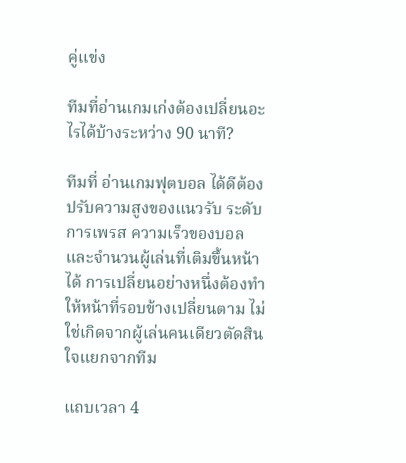คู่แข่ง

ทีมที่อ่านเกมเก่งต้องเปลี่ยนอะไรได้บ้างระหว่าง 90 นาที?

ทีมที่ อ่านเกมฟุตบอล ได้ดีต้องปรับความสูงของแนวรับ ระดับการเพรส ความเร็วของบอล และจำนวนผู้เล่นที่เติมขึ้นหน้าได้ การเปลี่ยนอย่างหนึ่งต้องทำให้หน้าที่รอบข้างเปลี่ยนตาม ไม่ใช่เกิดจากผู้เล่นคนเดียวตัดสินใจแยกจากทีม

แถบเวลา 4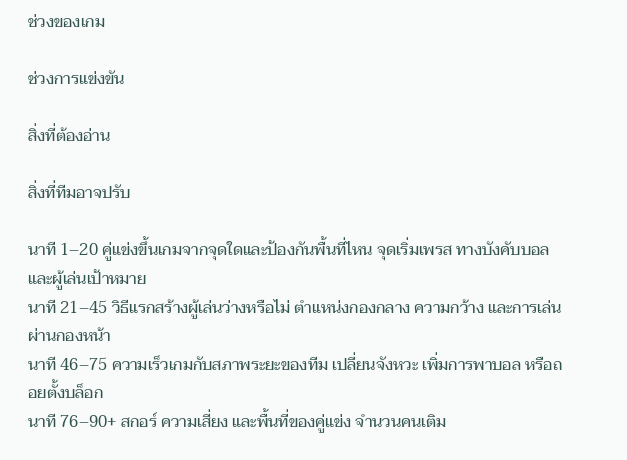ช่วงของเกม

ช่วงการแข่งขัน

สิ่งที่ต้องอ่าน

สิ่งที่ทีมอาจปรับ

นาที 1–20 คู่แข่งขึ้นเกมจากจุดใดและป้องกันพื้นที่ไหน จุดเริ่มเพรส ทางบังคับบอล และผู้เล่นเป้าหมาย
นาที 21–45 วิธีแรกสร้างผู้เล่นว่างหรือไม่ ตำแหน่งกองกลาง ความกว้าง และการเล่นผ่านกองหน้า
นาที 46–75 ความเร็วเกมกับสภาพระยะของทีม เปลี่ยนจังหวะ เพิ่มการพาบอล หรือถอยตั้งบล็อก
นาที 76–90+ สกอร์ ความเสี่ยง และพื้นที่ของคู่แข่ง จำนวนคนเติม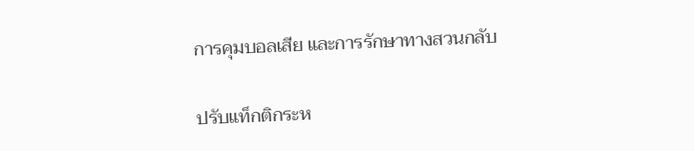การคุมบอลเสีย และการรักษาทางสวนกลับ

ปรับแท็กติกระห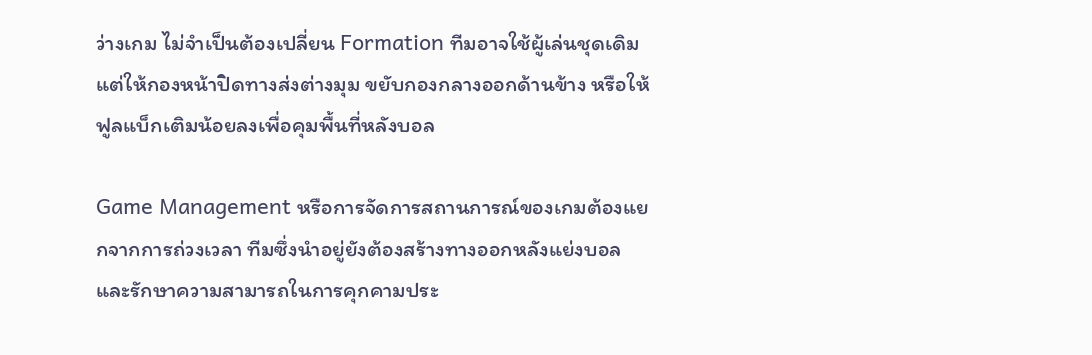ว่างเกม ไม่จำเป็นต้องเปลี่ยน Formation ทีมอาจใช้ผู้เล่นชุดเดิม แต่ให้กองหน้าปิดทางส่งต่างมุม ขยับกองกลางออกด้านข้าง หรือให้ฟูลแบ็กเติมน้อยลงเพื่อคุมพื้นที่หลังบอล

Game Management หรือการจัดการสถานการณ์ของเกมต้องแยกจากการถ่วงเวลา ทีมซึ่งนำอยู่ยังต้องสร้างทางออกหลังแย่งบอลและรักษาความสามารถในการคุกคามประ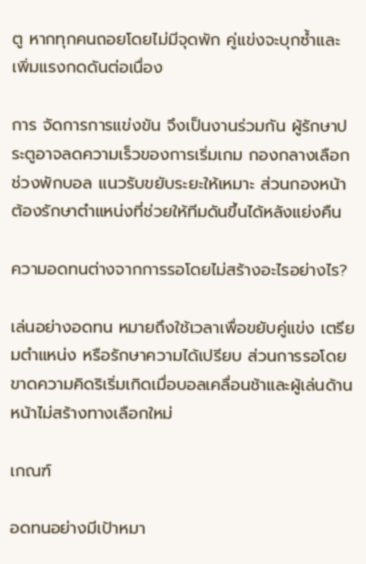ตู หากทุกคนถอยโดยไม่มีจุดพัก คู่แข่งจะบุกซ้ำและเพิ่มแรงกดดันต่อเนื่อง

การ จัดการการแข่งขัน จึงเป็นงานร่วมกัน ผู้รักษาประตูอาจลดความเร็วของการเริ่มเกม กองกลางเลือกช่วงพักบอล แนวรับขยับระยะให้เหมาะ ส่วนกองหน้าต้องรักษาตำแหน่งที่ช่วยให้ทีมดันขึ้นได้หลังแย่งคืน

ความอดทนต่างจากการรอโดยไม่สร้างอะไรอย่างไร?

เล่นอย่างอดทน หมายถึงใช้เวลาเพื่อขยับคู่แข่ง เตรียมตำแหน่ง หรือรักษาความได้เปรียบ ส่วนการรอโดยขาดความคิดริเริ่มเกิดเมื่อบอลเคลื่อนช้าและผู้เล่นด้านหน้าไม่สร้างทางเลือกใหม่

เกณฑ์

อดทนอย่างมีเป้าหมา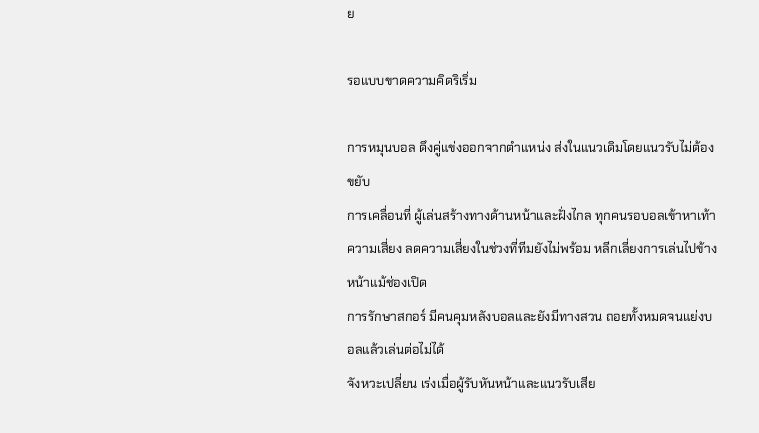ย

รอแบบขาดความคิดริเริ่ม

การหมุนบอล ดึงคู่แข่งออกจากตำแหน่ง ส่งในแนวเดิมโดยแนวรับไม่ต้องขยับ
การเคลื่อนที่ ผู้เล่นสร้างทางด้านหน้าและฝั่งไกล ทุกคนรอบอลเข้าหาเท้า
ความเสี่ยง ลดความเสี่ยงในช่วงที่ทีมยังไม่พร้อม หลีกเลี่ยงการเล่นไปข้างหน้าแม้ช่องเปิด
การรักษาสกอร์ มีคนคุมหลังบอลและยังมีทางสวน ถอยทั้งหมดจนแย่งบอลแล้วเล่นต่อไม่ได้
จังหวะเปลี่ยน เร่งเมื่อผู้รับหันหน้าและแนวรับเสีย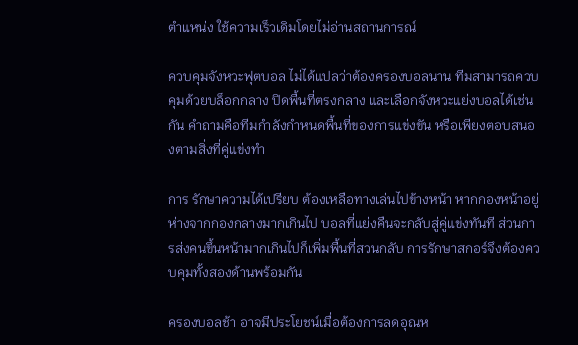ตำแหน่ง ใช้ความเร็วเดิมโดยไม่อ่านสถานการณ์

ควบคุมจังหวะฟุตบอล ไม่ได้แปลว่าต้องครองบอลนาน ทีมสามารถควบคุมด้วยบล็อกกลาง ปิดพื้นที่ตรงกลาง และเลือกจังหวะแย่งบอลได้เช่นกัน คำถามคือทีมกำลังกำหนดพื้นที่ของการแข่งขัน หรือเพียงตอบสนองตามสิ่งที่คู่แข่งทำ

การ รักษาความได้เปรียบ ต้องเหลือทางเล่นไปข้างหน้า หากกองหน้าอยู่ห่างจากกองกลางมากเกินไป บอลที่แย่งคืนจะกลับสู่คู่แข่งทันที ส่วนการส่งคนขึ้นหน้ามากเกินไปก็เพิ่มพื้นที่สวนกลับ การรักษาสกอร์จึงต้องควบคุมทั้งสองด้านพร้อมกัน

ครองบอลช้า อาจมีประโยชน์เมื่อต้องการลดอุณห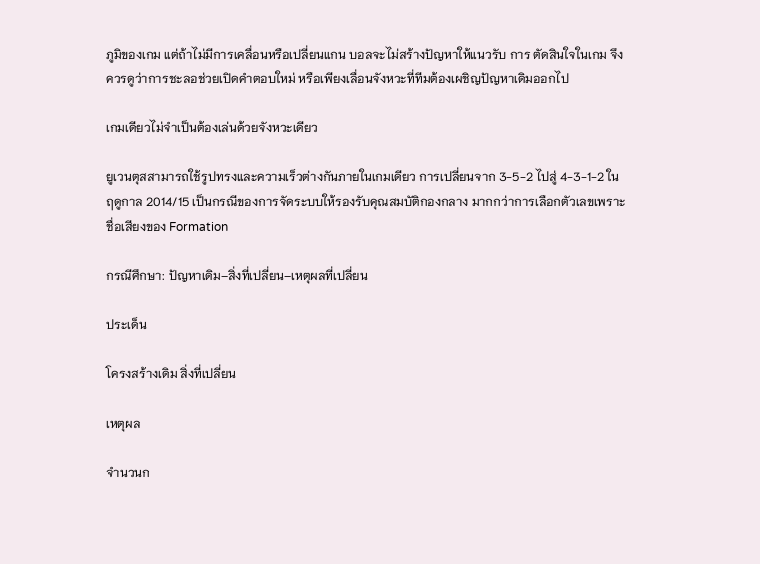ภูมิของเกม แต่ถ้าไม่มีการเคลื่อนหรือเปลี่ยนแกน บอลจะไม่สร้างปัญหาให้แนวรับ การ ตัดสินใจในเกม จึงควรดูว่าการชะลอช่วยเปิดคำตอบใหม่ หรือเพียงเลื่อนจังหวะที่ทีมต้องเผชิญปัญหาเดิมออกไป

เกมเดียวไม่จำเป็นต้องเล่นด้วยจังหวะเดียว

ยูเวนตุสสามารถใช้รูปทรงและความเร็วต่างกันภายในเกมเดียว การเปลี่ยนจาก 3-5-2 ไปสู่ 4-3-1-2 ในฤดูกาล 2014/15 เป็นกรณีของการจัดระบบให้รองรับคุณสมบัติกองกลาง มากกว่าการเลือกตัวเลขเพราะชื่อเสียงของ Formation

กรณีศึกษา: ปัญหาเดิม–สิ่งที่เปลี่ยน–เหตุผลที่เปลี่ยน

ประเด็น

โครงสร้างเดิม สิ่งที่เปลี่ยน

เหตุผล

จำนวนก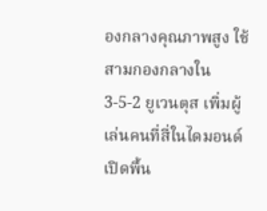องกลางคุณภาพสูง ใช้สามกองกลางใน 3-5-2 ยูเวนตุส เพิ่มผู้เล่นคนที่สี่ในไดมอนด์ เปิดพื้น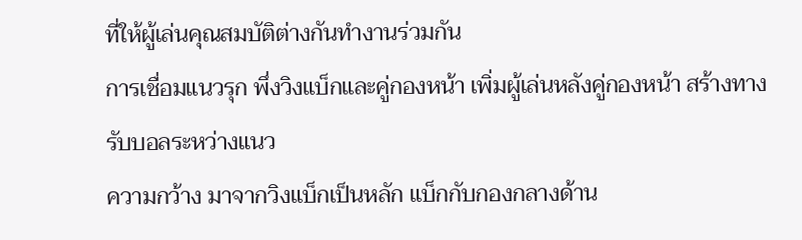ที่ให้ผู้เล่นคุณสมบัติต่างกันทำงานร่วมกัน
การเชื่อมแนวรุก พึ่งวิงแบ็กและคู่กองหน้า เพิ่มผู้เล่นหลังคู่กองหน้า สร้างทางรับบอลระหว่างแนว
ความกว้าง มาจากวิงแบ็กเป็นหลัก แบ็กกับกองกลางด้าน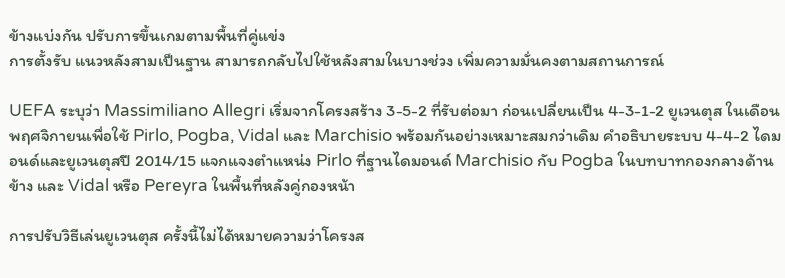ข้างแบ่งกัน ปรับการขึ้นเกมตามพื้นที่คู่แข่ง
การตั้งรับ แนวหลังสามเป็นฐาน สามารถกลับไปใช้หลังสามในบางช่วง เพิ่มความมั่นคงตามสถานการณ์

UEFA ระบุว่า Massimiliano Allegri เริ่มจากโครงสร้าง 3-5-2 ที่รับต่อมา ก่อนเปลี่ยนเป็น 4-3-1-2 ยูเวนตุส ในเดือนพฤศจิกายนเพื่อใช้ Pirlo, Pogba, Vidal และ Marchisio พร้อมกันอย่างเหมาะสมกว่าเดิม คำอธิบายระบบ 4-4-2 ไดมอนด์และยูเวนตุสปี 2014/15 แจกแจงตำแหน่ง Pirlo ที่ฐานไดมอนด์ Marchisio กับ Pogba ในบทบาทกองกลางด้านข้าง และ Vidal หรือ Pereyra ในพื้นที่หลังคู่กองหน้า

การปรับวิธีเล่นยูเวนตุส ครั้งนี้ไม่ได้หมายความว่าโครงส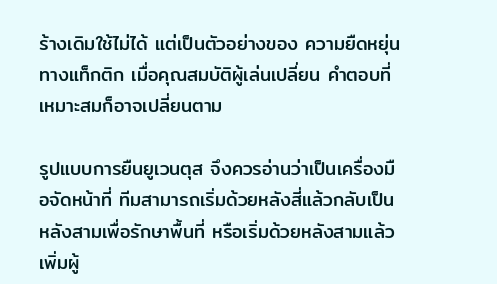ร้างเดิมใช้ไม่ได้ แต่เป็นตัวอย่างของ ความยืดหยุ่นทางแท็กติก เมื่อคุณสมบัติผู้เล่นเปลี่ยน คำตอบที่เหมาะสมก็อาจเปลี่ยนตาม

รูปแบบการยืนยูเวนตุส จึงควรอ่านว่าเป็นเครื่องมือจัดหน้าที่ ทีมสามารถเริ่มด้วยหลังสี่แล้วกลับเป็นหลังสามเพื่อรักษาพื้นที่ หรือเริ่มด้วยหลังสามแล้วเพิ่มผู้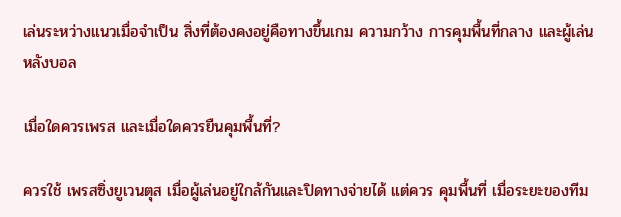เล่นระหว่างแนวเมื่อจำเป็น สิ่งที่ต้องคงอยู่คือทางขึ้นเกม ความกว้าง การคุมพื้นที่กลาง และผู้เล่นหลังบอล

เมื่อใดควรเพรส และเมื่อใดควรยืนคุมพื้นที่?

ควรใช้ เพรสซิ่งยูเวนตุส เมื่อผู้เล่นอยู่ใกล้กันและปิดทางจ่ายได้ แต่ควร คุมพื้นที่ เมื่อระยะของทีม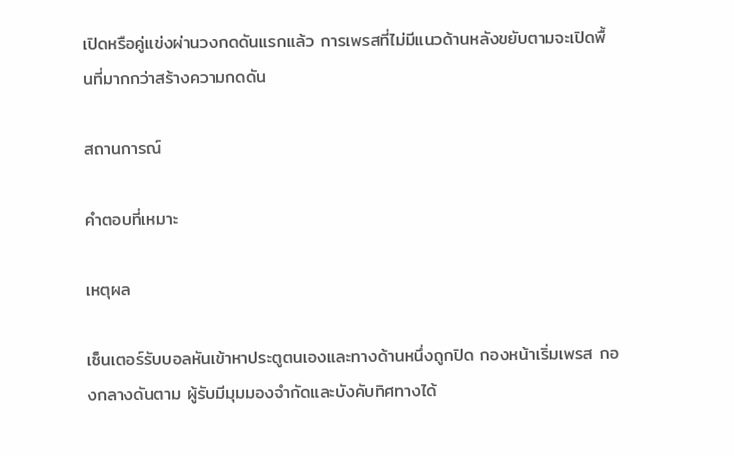เปิดหรือคู่แข่งผ่านวงกดดันแรกแล้ว การเพรสที่ไม่มีแนวด้านหลังขยับตามจะเปิดพื้นที่มากกว่าสร้างความกดดัน

สถานการณ์

คำตอบที่เหมาะ

เหตุผล

เซ็นเตอร์รับบอลหันเข้าหาประตูตนเองและทางด้านหนึ่งถูกปิด กองหน้าเริ่มเพรส กองกลางดันตาม ผู้รับมีมุมมองจำกัดและบังคับทิศทางได้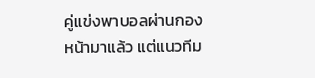คู่แข่งพาบอลผ่านกองหน้ามาแล้ว แต่แนวทีม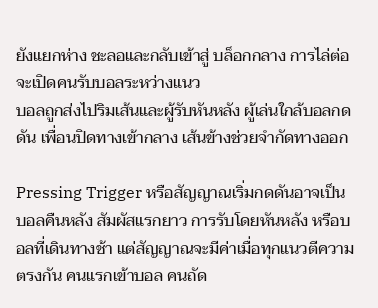ยังแยกห่าง ชะลอและกลับเข้าสู่ บล็อกกลาง การไล่ต่อจะเปิดคนรับบอลระหว่างแนว
บอลถูกส่งไปริมเส้นและผู้รับหันหลัง ผู้เล่นใกล้บอลกดดัน เพื่อนปิดทางเข้ากลาง เส้นข้างช่วยจำกัดทางออก

Pressing Trigger หรือสัญญาณเริ่มกดดันอาจเป็นบอลคืนหลัง สัมผัสแรกยาว การรับโดยหันหลัง หรือบอลที่เดินทางช้า แต่สัญญาณจะมีค่าเมื่อทุกแนวตีความตรงกัน คนแรกเข้าบอล คนถัด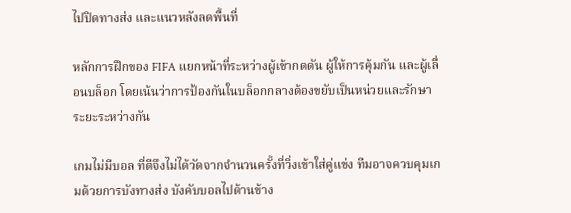ไปปิดทางส่ง และแนวหลังลดพื้นที่

หลักการฝึกของ FIFA แยกหน้าที่ระหว่างผู้เข้ากดดัน ผู้ให้การคุ้มกัน และผู้เลื่อนบล็อก โดยเน้นว่าการป้องกันในบล็อกกลางต้องขยับเป็นหน่วยและรักษาระยะระหว่างกัน

เกมไม่มีบอล ที่ดีจึงไม่ได้วัดจากจำนวนครั้งที่วิ่งเข้าใส่คู่แข่ง ทีมอาจควบคุมเกมด้วยการบังทางส่ง บังคับบอลไปด้านข้าง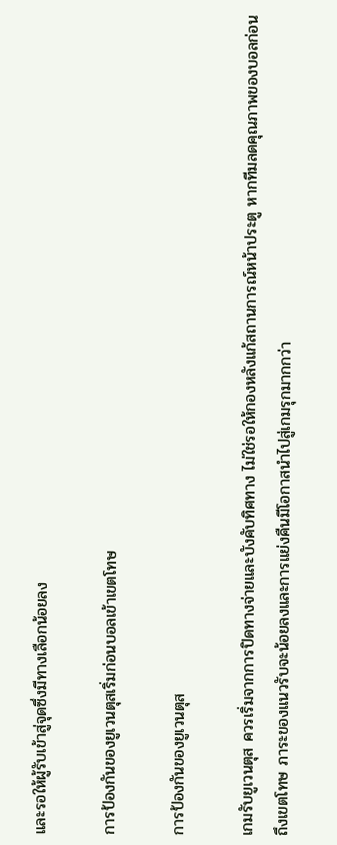และรอให้ผู้รับเข้าสู่จุดซึ่งมีทางเลือกน้อยลง

การป้องกันของยูเวนตุสเริ่มก่อนบอลเข้าเขตโทษ

การป้องกันของยูเวนตุส

เกมรับยูเวนตุส ควรเริ่มจากการปิดทางจ่ายและบังคับทิศทาง ไม่ใช่รอให้กองหลังแก้สถานการณ์หน้าประตู หากทีมลดคุณภาพของบอลก่อนถึงเขตโทษ ภาระของแนวรับจะน้อยลงและการแย่งคืนมีโอกาสนำไปสู่เกมรุกมากกว่า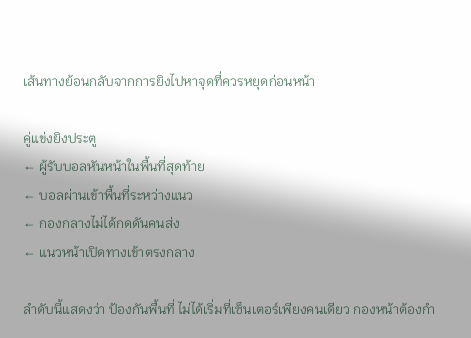เส้นทางย้อนกลับจากการยิงไปหาจุดที่ควรหยุดก่อนหน้า

คู่แข่งยิงประตู
← ผู้รับบอลหันหน้าในพื้นที่สุดท้าย
← บอลผ่านเข้าพื้นที่ระหว่างแนว
← กองกลางไม่ได้กดดันคนส่ง
← แนวหน้าเปิดทางเข้าตรงกลาง

ลำดับนี้แสดงว่า ป้องกันพื้นที่ ไม่ได้เริ่มที่เซ็นเตอร์เพียงคนเดียว กองหน้าต้องกำ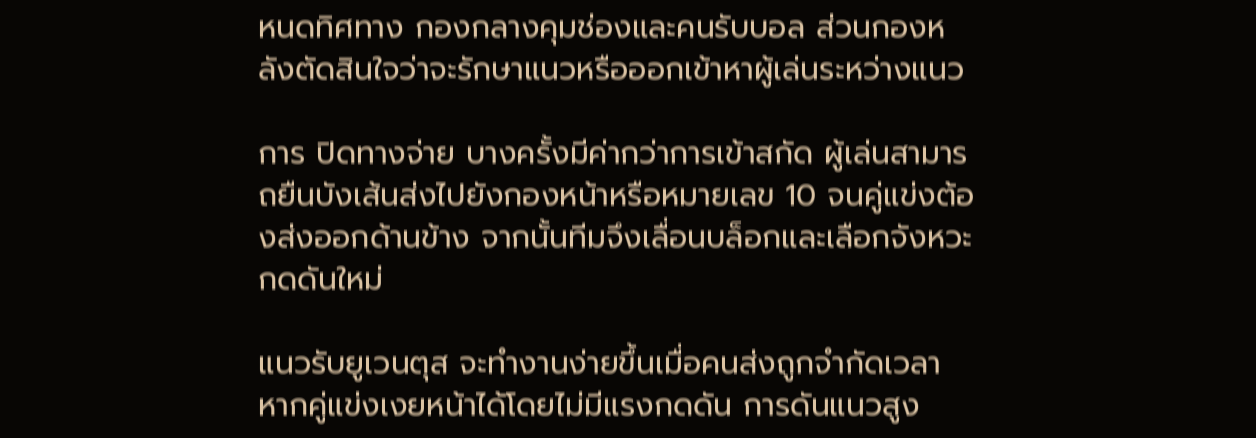หนดทิศทาง กองกลางคุมช่องและคนรับบอล ส่วนกองหลังตัดสินใจว่าจะรักษาแนวหรือออกเข้าหาผู้เล่นระหว่างแนว

การ ปิดทางจ่าย บางครั้งมีค่ากว่าการเข้าสกัด ผู้เล่นสามารถยืนบังเส้นส่งไปยังกองหน้าหรือหมายเลข 10 จนคู่แข่งต้องส่งออกด้านข้าง จากนั้นทีมจึงเลื่อนบล็อกและเลือกจังหวะกดดันใหม่

แนวรับยูเวนตุส จะทำงานง่ายขึ้นเมื่อคนส่งถูกจำกัดเวลา หากคู่แข่งเงยหน้าได้โดยไม่มีแรงกดดัน การดันแนวสูง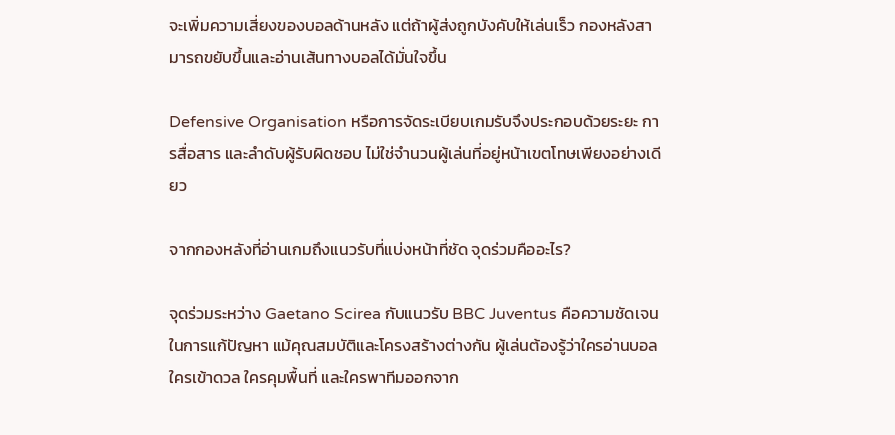จะเพิ่มความเสี่ยงของบอลด้านหลัง แต่ถ้าผู้ส่งถูกบังคับให้เล่นเร็ว กองหลังสามารถขยับขึ้นและอ่านเส้นทางบอลได้มั่นใจขึ้น

Defensive Organisation หรือการจัดระเบียบเกมรับจึงประกอบด้วยระยะ การสื่อสาร และลำดับผู้รับผิดชอบ ไม่ใช่จำนวนผู้เล่นที่อยู่หน้าเขตโทษเพียงอย่างเดียว

จากกองหลังที่อ่านเกมถึงแนวรับที่แบ่งหน้าที่ชัด จุดร่วมคืออะไร?

จุดร่วมระหว่าง Gaetano Scirea กับแนวรับ BBC Juventus คือความชัดเจนในการแก้ปัญหา แม้คุณสมบัติและโครงสร้างต่างกัน ผู้เล่นต้องรู้ว่าใครอ่านบอล ใครเข้าดวล ใครคุมพื้นที่ และใครพาทีมออกจาก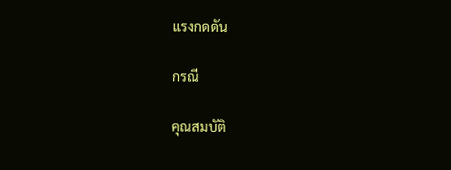แรงกดดัน

กรณี

คุณสมบัติ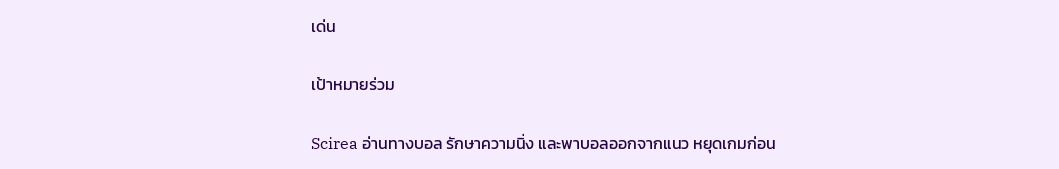เด่น

เป้าหมายร่วม

Scirea อ่านทางบอล รักษาความนิ่ง และพาบอลออกจากแนว หยุดเกมก่อน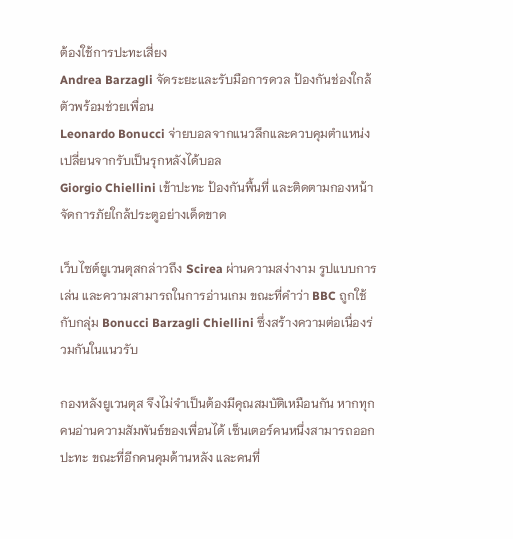ต้องใช้การปะทะเสี่ยง
Andrea Barzagli จัดระยะและรับมือการดวล ป้องกันช่องใกล้ตัวพร้อมช่วยเพื่อน
Leonardo Bonucci จ่ายบอลจากแนวลึกและควบคุมตำแหน่ง เปลี่ยนจากรับเป็นรุกหลังได้บอล
Giorgio Chiellini เข้าปะทะ ป้องกันพื้นที่ และติดตามกองหน้า จัดการภัยใกล้ประตูอย่างเด็ดขาด

เว็บไซต์ยูเวนตุสกล่าวถึง Scirea ผ่านความสง่างาม รูปแบบการเล่น และความสามารถในการอ่านเกม ขณะที่คำว่า BBC ถูกใช้กับกลุ่ม Bonucci Barzagli Chiellini ซึ่งสร้างความต่อเนื่องร่วมกันในแนวรับ

กองหลังยูเวนตุส จึงไม่จำเป็นต้องมีคุณสมบัติเหมือนกัน หากทุกคนอ่านความสัมพันธ์ของเพื่อนได้ เซ็นเตอร์คนหนึ่งสามารถออกปะทะ ขณะที่อีกคนคุมด้านหลัง และคนที่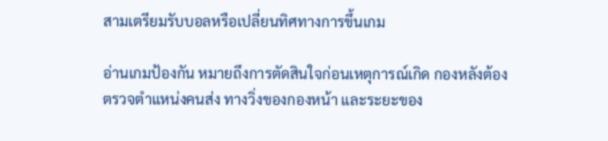สามเตรียมรับบอลหรือเปลี่ยนทิศทางการขึ้นเกม

อ่านเกมป้องกัน หมายถึงการตัดสินใจก่อนเหตุการณ์เกิด กองหลังต้องตรวจตำแหน่งคนส่ง ทางวิ่งของกองหน้า และระยะของ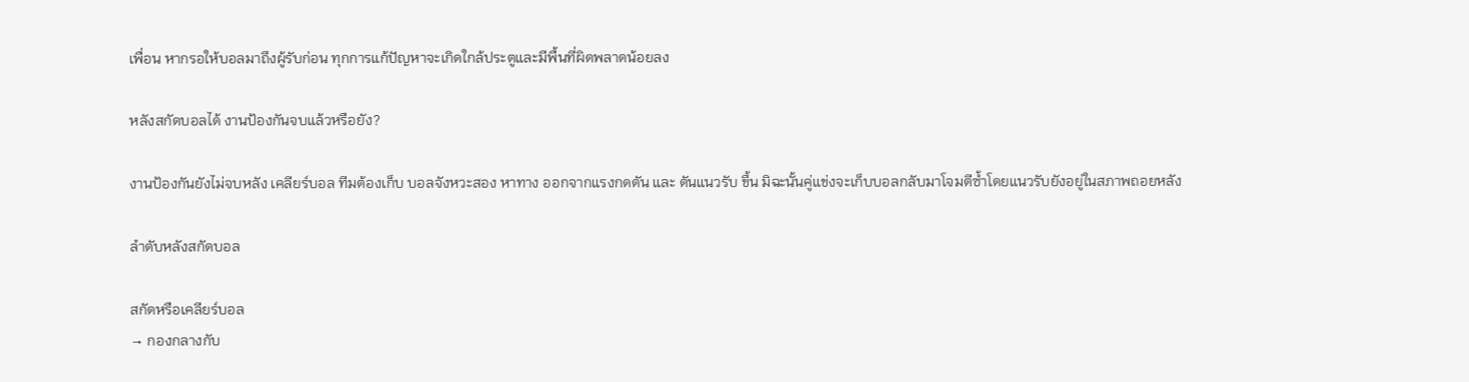เพื่อน หากรอให้บอลมาถึงผู้รับก่อน ทุกการแก้ปัญหาจะเกิดใกล้ประตูและมีพื้นที่ผิดพลาดน้อยลง

หลังสกัดบอลได้ งานป้องกันจบแล้วหรือยัง?

งานป้องกันยังไม่จบหลัง เคลียร์บอล ทีมต้องเก็บ บอลจังหวะสอง หาทาง ออกจากแรงกดดัน และ ดันแนวรับ ขึ้น มิฉะนั้นคู่แข่งจะเก็บบอลกลับมาโจมตีซ้ำโดยแนวรับยังอยู่ในสภาพถอยหลัง

ลำดับหลังสกัดบอล

สกัดหรือเคลียร์บอล
→ กองกลางกับ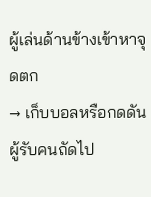ผู้เล่นด้านข้างเข้าหาจุดตก
→ เก็บบอลหรือกดดันผู้รับคนถัดไป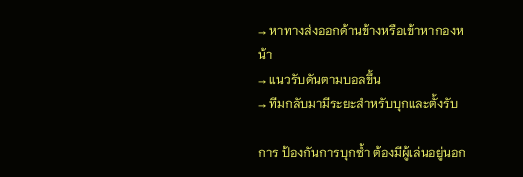→ หาทางส่งออกด้านข้างหรือเข้าหากองหน้า
→ แนวรับดันตามบอลขึ้น
→ ทีมกลับมามีระยะสำหรับบุกและตั้งรับ

การ ป้องกันการบุกซ้ำ ต้องมีผู้เล่นอยู่นอก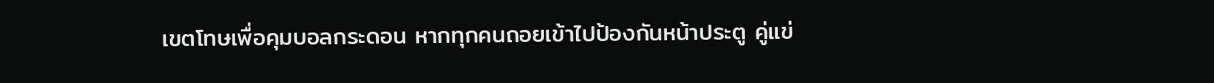เขตโทษเพื่อคุมบอลกระดอน หากทุกคนถอยเข้าไปป้องกันหน้าประตู คู่แข่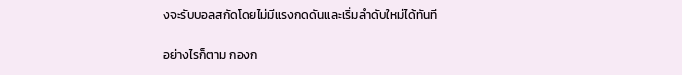งจะรับบอลสกัดโดยไม่มีแรงกดดันและเริ่มลำดับใหม่ได้ทันที

อย่างไรก็ตาม กองก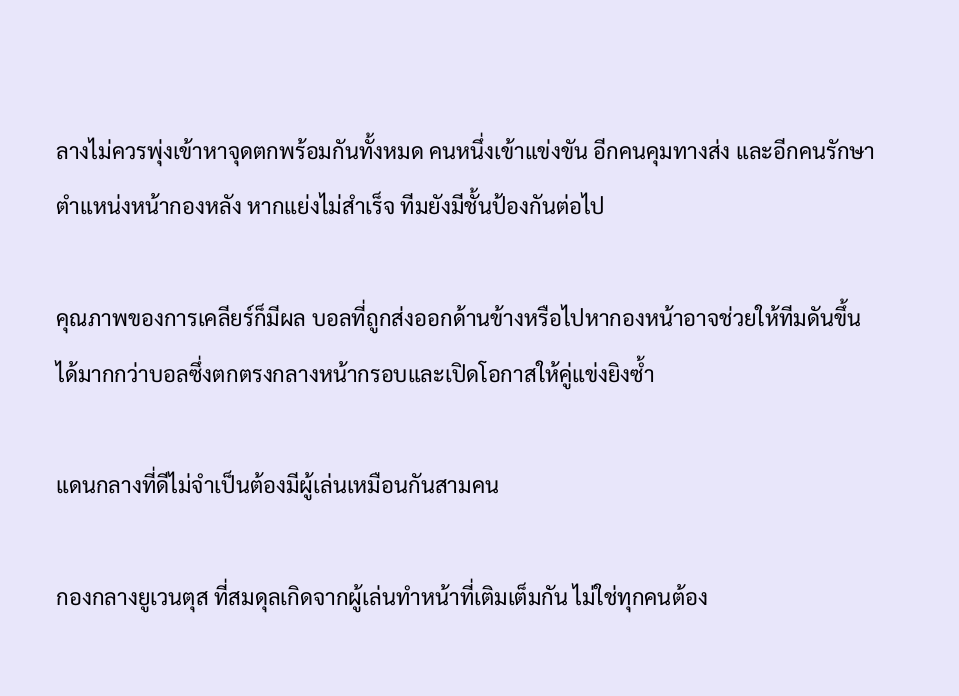ลางไม่ควรพุ่งเข้าหาจุดตกพร้อมกันทั้งหมด คนหนึ่งเข้าแข่งขัน อีกคนคุมทางส่ง และอีกคนรักษาตำแหน่งหน้ากองหลัง หากแย่งไม่สำเร็จ ทีมยังมีชั้นป้องกันต่อไป

คุณภาพของการเคลียร์ก็มีผล บอลที่ถูกส่งออกด้านข้างหรือไปหากองหน้าอาจช่วยให้ทีมดันขึ้นได้มากกว่าบอลซึ่งตกตรงกลางหน้ากรอบและเปิดโอกาสให้คู่แข่งยิงซ้ำ

แดนกลางที่ดีไม่จำเป็นต้องมีผู้เล่นเหมือนกันสามคน

กองกลางยูเวนตุส ที่สมดุลเกิดจากผู้เล่นทำหน้าที่เติมเต็มกัน ไม่ใช่ทุกคนต้อง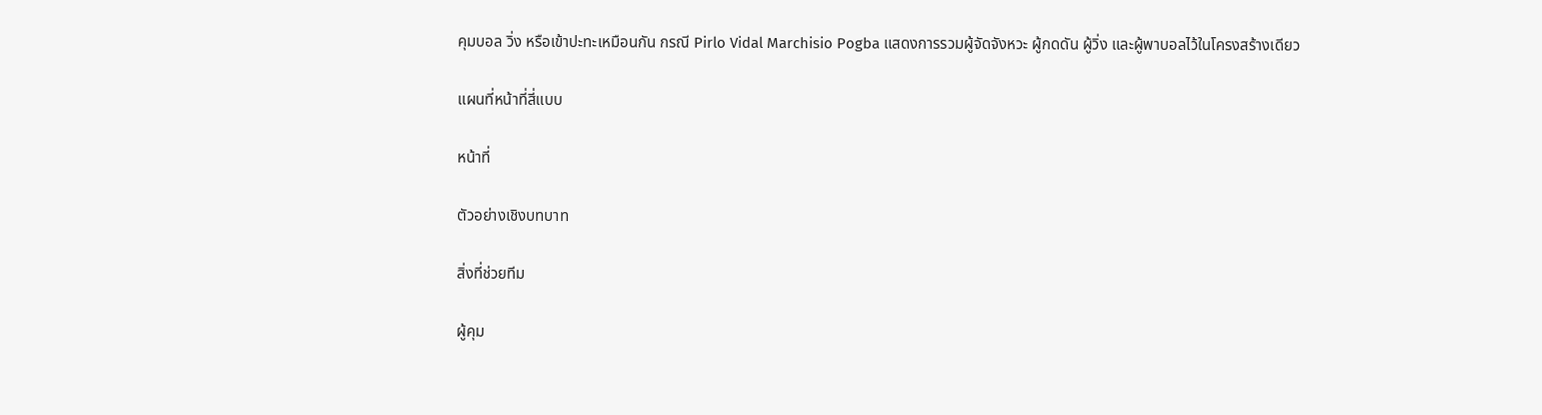คุมบอล วิ่ง หรือเข้าปะทะเหมือนกัน กรณี Pirlo Vidal Marchisio Pogba แสดงการรวมผู้จัดจังหวะ ผู้กดดัน ผู้วิ่ง และผู้พาบอลไว้ในโครงสร้างเดียว

แผนที่หน้าที่สี่แบบ

หน้าที่

ตัวอย่างเชิงบทบาท

สิ่งที่ช่วยทีม

ผู้คุม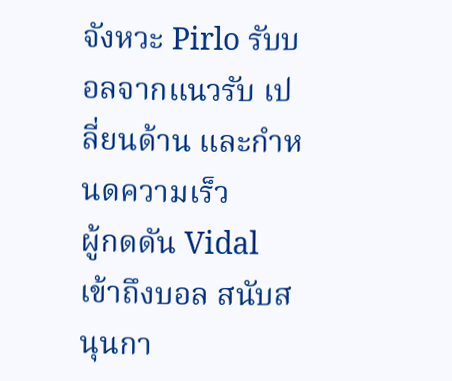จังหวะ Pirlo รับบอลจากแนวรับ เปลี่ยนด้าน และกำหนดความเร็ว
ผู้กดดัน Vidal เข้าถึงบอล สนับสนุนกา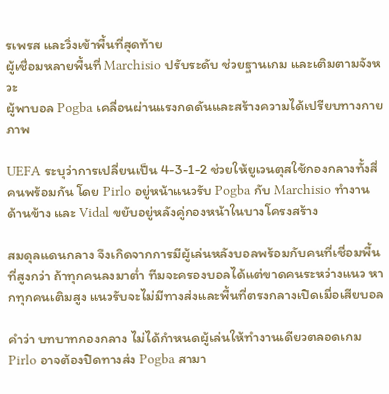รเพรส และวิ่งเข้าพื้นที่สุดท้าย
ผู้เชื่อมหลายพื้นที่ Marchisio ปรับระดับ ช่วยฐานเกม และเติมตามจังหวะ
ผู้พาบอล Pogba เคลื่อนผ่านแรงกดดันและสร้างความได้เปรียบทางกายภาพ

UEFA ระบุว่าการเปลี่ยนเป็น 4-3-1-2 ช่วยให้ยูเวนตุสใช้กองกลางทั้งสี่คนพร้อมกัน โดย Pirlo อยู่หน้าแนวรับ Pogba กับ Marchisio ทำงานด้านข้าง และ Vidal ขยับอยู่หลังคู่กองหน้าในบางโครงสร้าง

สมดุลแดนกลาง จึงเกิดจากการมีผู้เล่นหลังบอลพร้อมกับคนที่เชื่อมพื้นที่สูงกว่า ถ้าทุกคนลงมาต่ำ ทีมจะครองบอลได้แต่ขาดคนระหว่างแนว หากทุกคนเติมสูง แนวรับจะไม่มีทางส่งและพื้นที่ตรงกลางเปิดเมื่อเสียบอล

คำว่า บทบาทกองกลาง ไม่ได้กำหนดผู้เล่นให้ทำงานเดียวตลอดเกม Pirlo อาจต้องปิดทางส่ง Pogba สามา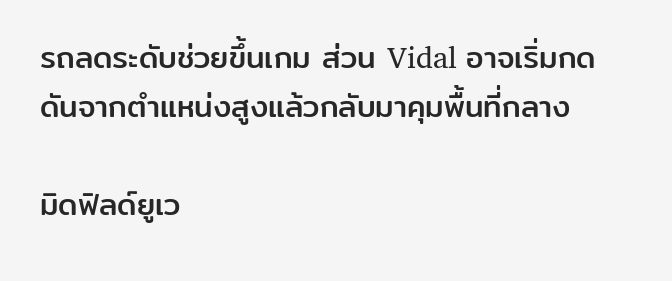รถลดระดับช่วยขึ้นเกม ส่วน Vidal อาจเริ่มกดดันจากตำแหน่งสูงแล้วกลับมาคุมพื้นที่กลาง

มิดฟิลด์ยูเว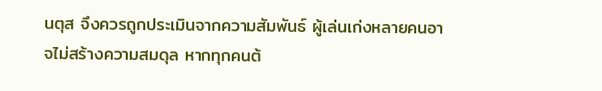นตุส จึงควรถูกประเมินจากความสัมพันธ์ ผู้เล่นเก่งหลายคนอาจไม่สร้างความสมดุล หากทุกคนต้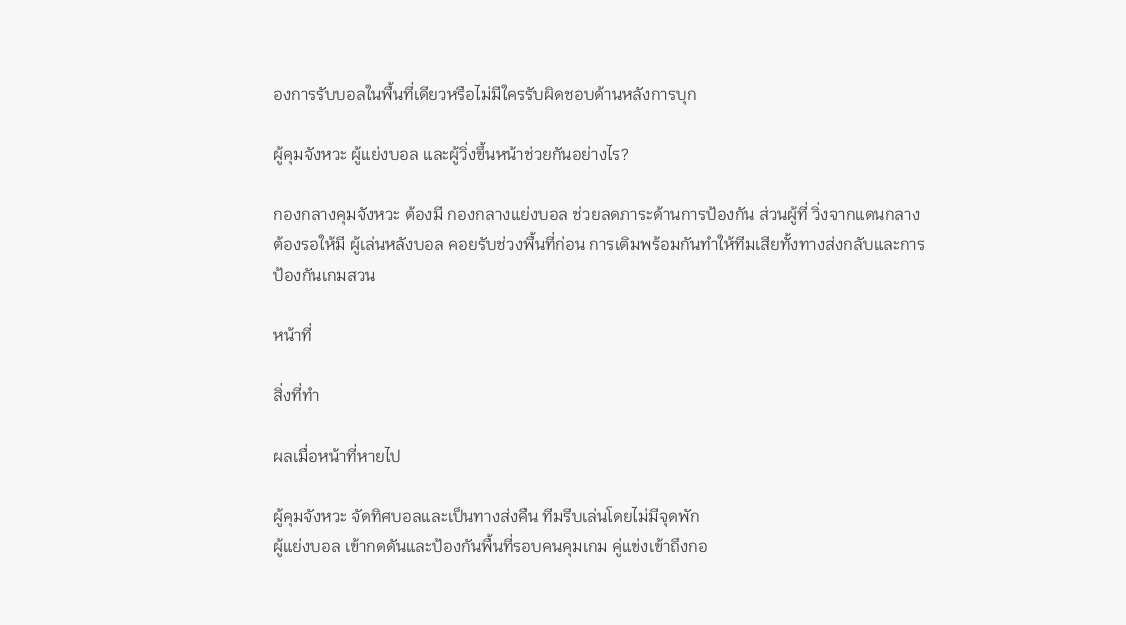องการรับบอลในพื้นที่เดียวหรือไม่มีใครรับผิดชอบด้านหลังการบุก

ผู้คุมจังหวะ ผู้แย่งบอล และผู้วิ่งขึ้นหน้าช่วยกันอย่างไร?

กองกลางคุมจังหวะ ต้องมี กองกลางแย่งบอล ช่วยลดภาระด้านการป้องกัน ส่วนผู้ที่ วิ่งจากแดนกลาง ต้องรอให้มี ผู้เล่นหลังบอล คอยรับช่วงพื้นที่ก่อน การเติมพร้อมกันทำให้ทีมเสียทั้งทางส่งกลับและการป้องกันเกมสวน

หน้าที่

สิ่งที่ทำ

ผลเมื่อหน้าที่หายไป

ผู้คุมจังหวะ จัดทิศบอลและเป็นทางส่งคืน ทีมรีบเล่นโดยไม่มีจุดพัก
ผู้แย่งบอล เข้ากดดันและป้องกันพื้นที่รอบคนคุมเกม คู่แข่งเข้าถึงกอ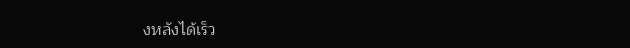งหลังได้เร็ว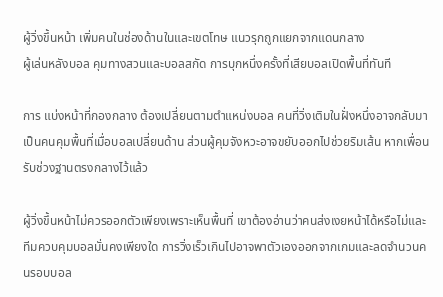ผู้วิ่งขึ้นหน้า เพิ่มคนในช่องด้านในและเขตโทษ แนวรุกถูกแยกจากแดนกลาง
ผู้เล่นหลังบอล คุมทางสวนและบอลสกัด การบุกหนึ่งครั้งที่เสียบอลเปิดพื้นที่ทันที

การ แบ่งหน้าที่กองกลาง ต้องเปลี่ยนตามตำแหน่งบอล คนที่วิ่งเติมในฝั่งหนึ่งอาจกลับมาเป็นคนคุมพื้นที่เมื่อบอลเปลี่ยนด้าน ส่วนผู้คุมจังหวะอาจขยับออกไปช่วยริมเส้น หากเพื่อนรับช่วงฐานตรงกลางไว้แล้ว

ผู้วิ่งขึ้นหน้าไม่ควรออกตัวเพียงเพราะเห็นพื้นที่ เขาต้องอ่านว่าคนส่งเงยหน้าได้หรือไม่และทีมควบคุมบอลมั่นคงเพียงใด การวิ่งเร็วเกินไปอาจพาตัวเองออกจากเกมและลดจำนวนคนรอบบอล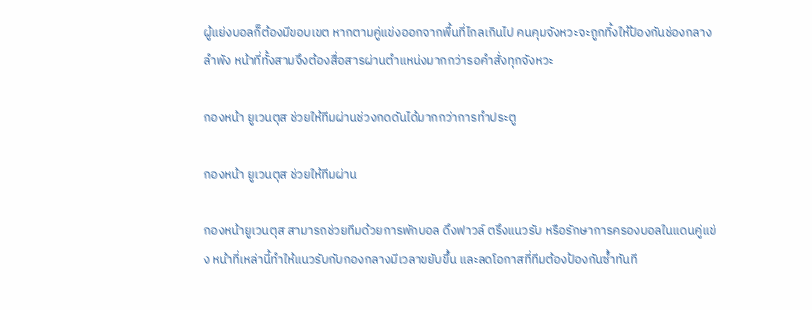ผู้แย่งบอลก็ต้องมีขอบเขต หากตามคู่แข่งออกจากพื้นที่ไกลเกินไป คนคุมจังหวะจะถูกทิ้งให้ป้องกันช่องกลางลำพัง หน้าที่ทั้งสามจึงต้องสื่อสารผ่านตำแหน่งมากกว่ารอคำสั่งทุกจังหวะ

กองหน้า ยูเวนตุส ช่วยให้ทีมผ่านช่วงกดดันได้มากกว่าการทำประตู

กองหน้า ยูเวนตุส ช่วยให้ทีมผ่าน

กองหน้ายูเวนตุส สามารถช่วยทีมด้วยการพักบอล ดึงฟาวล์ ตรึงแนวรับ หรือรักษาการครองบอลในแดนคู่แข่ง หน้าที่เหล่านี้ทำให้แนวรับกับกองกลางมีเวลาขยับขึ้น และลดโอกาสที่ทีมต้องป้องกันซ้ำทันที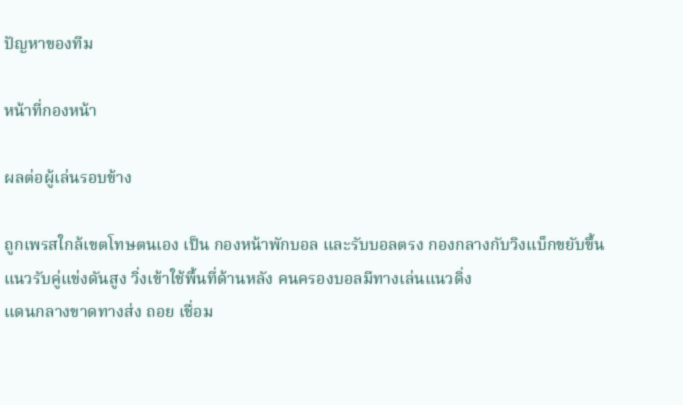ปัญหาของทีม

หน้าที่กองหน้า

ผลต่อผู้เล่นรอบข้าง

ถูกเพรสใกล้เขตโทษตนเอง เป็น กองหน้าพักบอล และรับบอลตรง กองกลางกับวิงแบ็กขยับขึ้น
แนวรับคู่แข่งดันสูง วิ่งเข้าใช้พื้นที่ด้านหลัง คนครองบอลมีทางเล่นแนวดิ่ง
แดนกลางขาดทางส่ง ถอย เชื่อม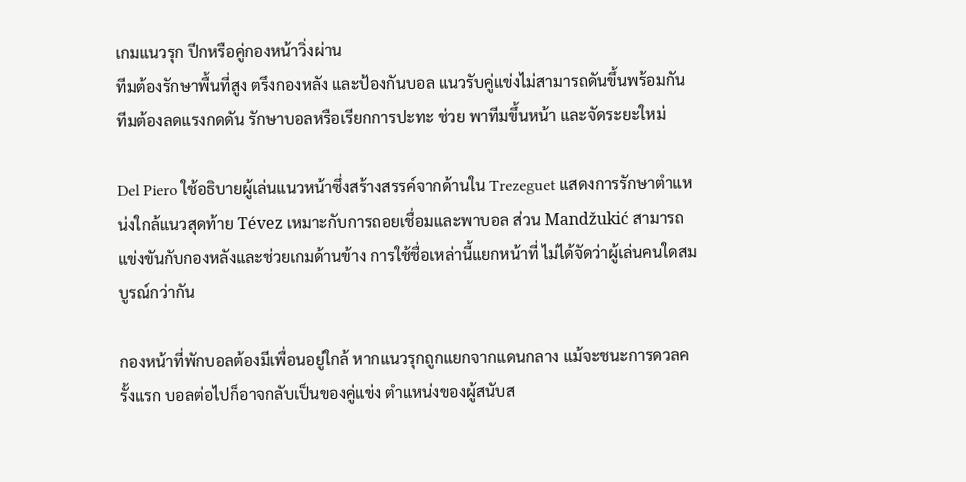เกมแนวรุก ปีกหรือคู่กองหน้าวิ่งผ่าน
ทีมต้องรักษาพื้นที่สูง ตรึงกองหลัง และป้องกันบอล แนวรับคู่แข่งไม่สามารถดันขึ้นพร้อมกัน
ทีมต้องลดแรงกดดัน รักษาบอลหรือเรียกการปะทะ ช่วย พาทีมขึ้นหน้า และจัดระยะใหม่

Del Piero ใช้อธิบายผู้เล่นแนวหน้าซึ่งสร้างสรรค์จากด้านใน Trezeguet แสดงการรักษาตำแหน่งใกล้แนวสุดท้าย Tévez เหมาะกับการถอยเชื่อมและพาบอล ส่วน Mandžukić สามารถแข่งขันกับกองหลังและช่วยเกมด้านข้าง การใช้ชื่อเหล่านี้แยกหน้าที่ ไม่ได้จัดว่าผู้เล่นคนใดสมบูรณ์กว่ากัน

กองหน้าที่พักบอลต้องมีเพื่อนอยู่ใกล้ หากแนวรุกถูกแยกจากแดนกลาง แม้จะชนะการดวลครั้งแรก บอลต่อไปก็อาจกลับเป็นของคู่แข่ง ตำแหน่งของผู้สนับส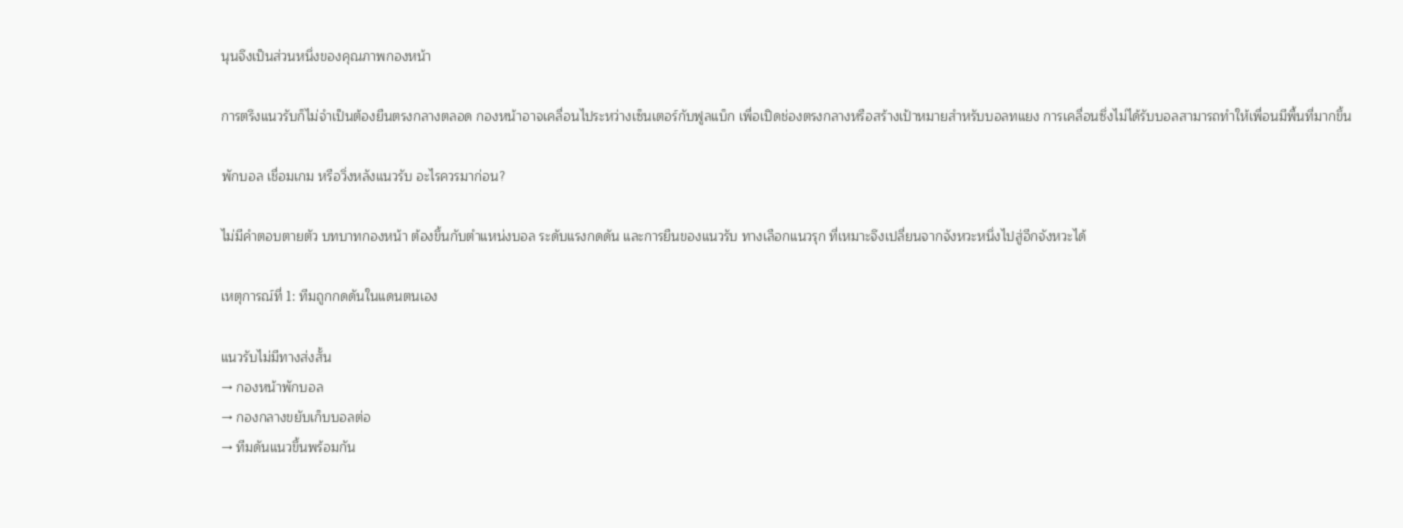นุนจึงเป็นส่วนหนึ่งของคุณภาพกองหน้า

การตรึงแนวรับก็ไม่จำเป็นต้องยืนตรงกลางตลอด กองหน้าอาจเคลื่อนไประหว่างเซ็นเตอร์กับฟูลแบ็ก เพื่อเปิดช่องตรงกลางหรือสร้างเป้าหมายสำหรับบอลทแยง การเคลื่อนซึ่งไม่ได้รับบอลสามารถทำให้เพื่อนมีพื้นที่มากขึ้น

พักบอล เชื่อมเกม หรือวิ่งหลังแนวรับ อะไรควรมาก่อน?

ไม่มีคำตอบตายตัว บทบาทกองหน้า ต้องขึ้นกับตำแหน่งบอล ระดับแรงกดดัน และการยืนของแนวรับ ทางเลือกแนวรุก ที่เหมาะจึงเปลี่ยนจากจังหวะหนึ่งไปสู่อีกจังหวะได้

เหตุการณ์ที่ 1: ทีมถูกกดดันในแดนตนเอง

แนวรับไม่มีทางส่งสั้น
→ กองหน้าพักบอล
→ กองกลางขยับเก็บบอลต่อ
→ ทีมดันแนวขึ้นพร้อมกัน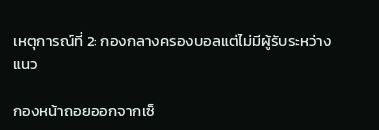เหตุการณ์ที่ 2: กองกลางครองบอลแต่ไม่มีผู้รับระหว่างแนว

กองหน้าถอยออกจากเซ็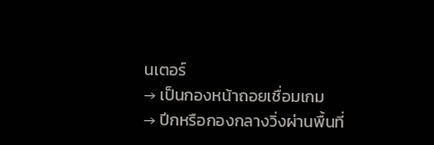นเตอร์
→ เป็นกองหน้าถอยเชื่อมเกม
→ ปีกหรือกองกลางวิ่งผ่านพื้นที่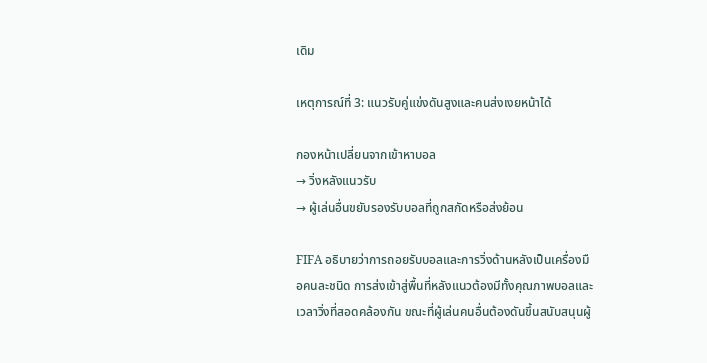เดิม

เหตุการณ์ที่ 3: แนวรับคู่แข่งดันสูงและคนส่งเงยหน้าได้

กองหน้าเปลี่ยนจากเข้าหาบอล
→ วิ่งหลังแนวรับ
→ ผู้เล่นอื่นขยับรองรับบอลที่ถูกสกัดหรือส่งย้อน

FIFA อธิบายว่าการถอยรับบอลและการวิ่งด้านหลังเป็นเครื่องมือคนละชนิด การส่งเข้าสู่พื้นที่หลังแนวต้องมีทั้งคุณภาพบอลและเวลาวิ่งที่สอดคล้องกัน ขณะที่ผู้เล่นคนอื่นต้องดันขึ้นสนับสนุนผู้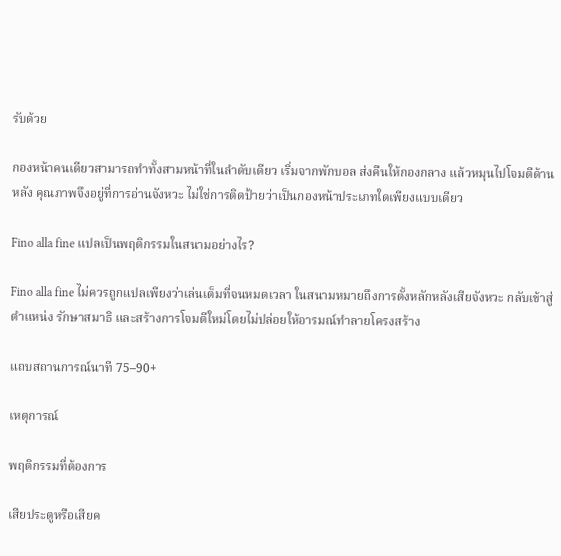รับด้วย

กองหน้าคนเดียวสามารถทำทั้งสามหน้าที่ในลำดับเดียว เริ่มจากพักบอล ส่งคืนให้กองกลาง แล้วหมุนไปโจมตีด้านหลัง คุณภาพจึงอยู่ที่การอ่านจังหวะ ไม่ใช่การติดป้ายว่าเป็นกองหน้าประเภทใดเพียงแบบเดียว

Fino alla fine แปลเป็นพฤติกรรมในสนามอย่างไร?

Fino alla fine ไม่ควรถูกแปลเพียงว่าเล่นเต็มที่จนหมดเวลา ในสนามหมายถึงการตั้งหลักหลังเสียจังหวะ กลับเข้าสู่ตำแหน่ง รักษาสมาธิ และสร้างการโจมตีใหม่โดยไม่ปล่อยให้อารมณ์ทำลายโครงสร้าง

แถบสถานการณ์นาที 75–90+

เหตุการณ์

พฤติกรรมที่ต้องการ

เสียประตูหรือเสียค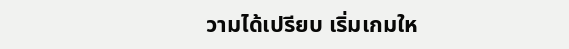วามได้เปรียบ เริ่มเกมให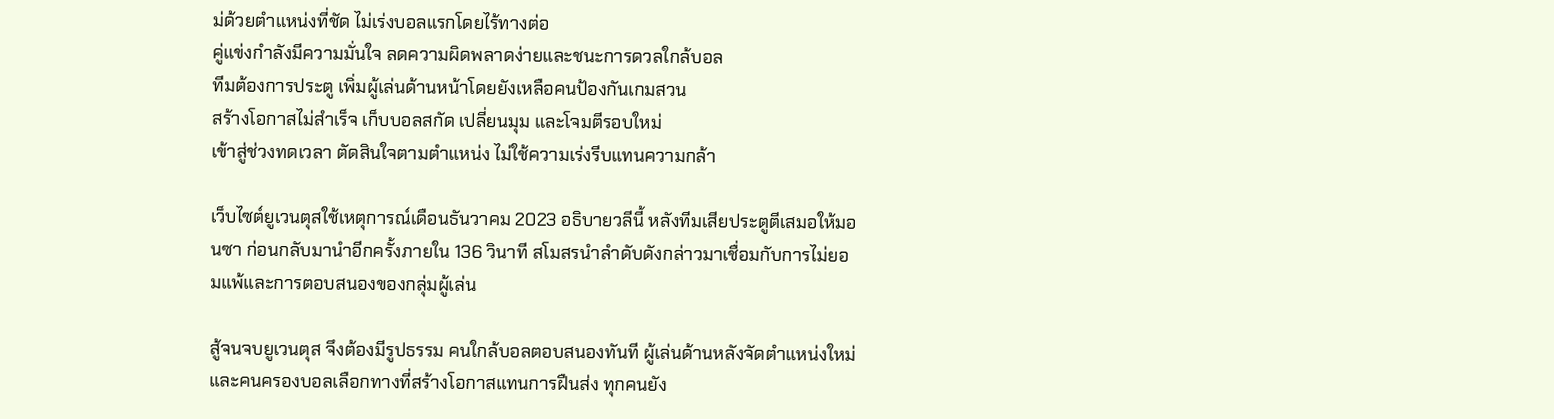ม่ด้วยตำแหน่งที่ชัด ไม่เร่งบอลแรกโดยไร้ทางต่อ
คู่แข่งกำลังมีความมั่นใจ ลดความผิดพลาดง่ายและชนะการดวลใกล้บอล
ทีมต้องการประตู เพิ่มผู้เล่นด้านหน้าโดยยังเหลือคนป้องกันเกมสวน
สร้างโอกาสไม่สำเร็จ เก็บบอลสกัด เปลี่ยนมุม และโจมตีรอบใหม่
เข้าสู่ช่วงทดเวลา ตัดสินใจตามตำแหน่ง ไม่ใช้ความเร่งรีบแทนความกล้า

เว็บไซต์ยูเวนตุสใช้เหตุการณ์เดือนธันวาคม 2023 อธิบายวลีนี้ หลังทีมเสียประตูตีเสมอให้มอนซา ก่อนกลับมานำอีกครั้งภายใน 136 วินาที สโมสรนำลำดับดังกล่าวมาเชื่อมกับการไม่ยอมแพ้และการตอบสนองของกลุ่มผู้เล่น

สู้จนจบยูเวนตุส จึงต้องมีรูปธรรม คนใกล้บอลตอบสนองทันที ผู้เล่นด้านหลังจัดตำแหน่งใหม่ และคนครองบอลเลือกทางที่สร้างโอกาสแทนการฝืนส่ง ทุกคนยัง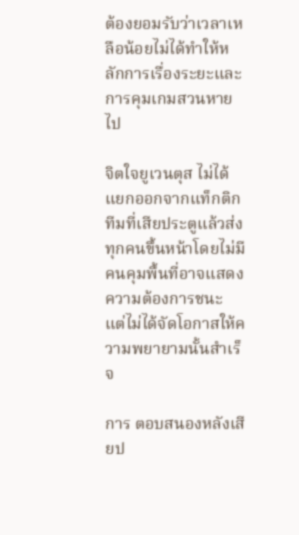ต้องยอมรับว่าเวลาเหลือน้อยไม่ได้ทำให้หลักการเรื่องระยะและการคุมเกมสวนหายไป

จิตใจยูเวนตุส ไม่ได้แยกออกจากแท็กติก ทีมที่เสียประตูแล้วส่งทุกคนขึ้นหน้าโดยไม่มีคนคุมพื้นที่อาจแสดงความต้องการชนะ แต่ไม่ได้จัดโอกาสให้ความพยายามนั้นสำเร็จ

การ ตอบสนองหลังเสียป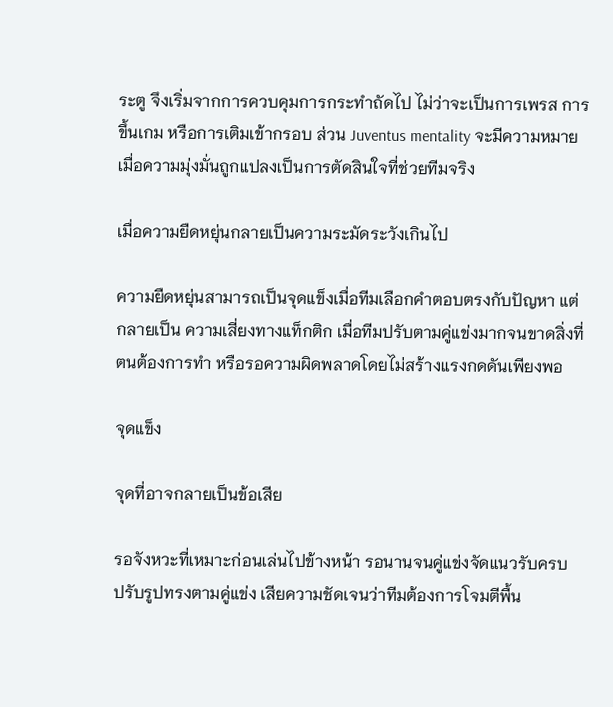ระตู จึงเริ่มจากการควบคุมการกระทำถัดไป ไม่ว่าจะเป็นการเพรส การขึ้นเกม หรือการเติมเข้ากรอบ ส่วน Juventus mentality จะมีความหมายเมื่อความมุ่งมั่นถูกแปลงเป็นการตัดสินใจที่ช่วยทีมจริง

เมื่อความยืดหยุ่นกลายเป็นความระมัดระวังเกินไป

ความยืดหยุ่นสามารถเป็นจุดแข็งเมื่อทีมเลือกคำตอบตรงกับปัญหา แต่กลายเป็น ความเสี่ยงทางแท็กติก เมื่อทีมปรับตามคู่แข่งมากจนขาดสิ่งที่ตนต้องการทำ หรือรอความผิดพลาดโดยไม่สร้างแรงกดดันเพียงพอ

จุดแข็ง

จุดที่อาจกลายเป็นข้อเสีย

รอจังหวะที่เหมาะก่อนเล่นไปข้างหน้า รอนานจนคู่แข่งจัดแนวรับครบ
ปรับรูปทรงตามคู่แข่ง เสียความชัดเจนว่าทีมต้องการโจมตีพื้น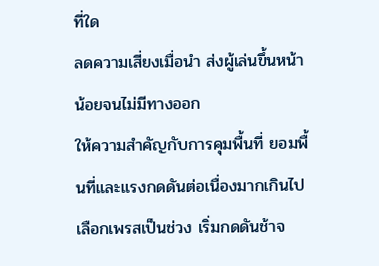ที่ใด
ลดความเสี่ยงเมื่อนำ ส่งผู้เล่นขึ้นหน้าน้อยจนไม่มีทางออก
ให้ความสำคัญกับการคุมพื้นที่ ยอมพื้นที่และแรงกดดันต่อเนื่องมากเกินไป
เลือกเพรสเป็นช่วง เริ่มกดดันช้าจ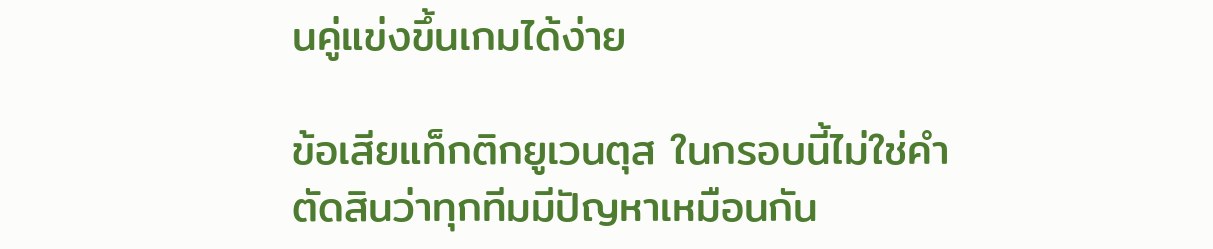นคู่แข่งขึ้นเกมได้ง่าย

ข้อเสียแท็กติกยูเวนตุส ในกรอบนี้ไม่ใช่คำตัดสินว่าทุกทีมมีปัญหาเหมือนกัน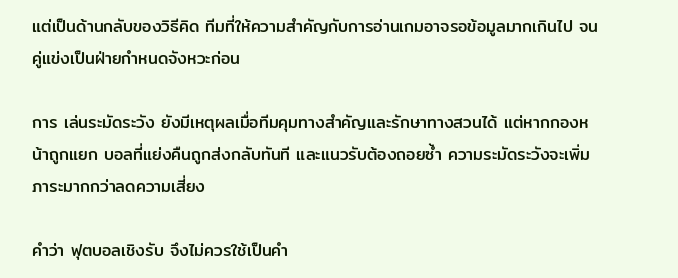แต่เป็นด้านกลับของวิธีคิด ทีมที่ให้ความสำคัญกับการอ่านเกมอาจรอข้อมูลมากเกินไป จนคู่แข่งเป็นฝ่ายกำหนดจังหวะก่อน

การ เล่นระมัดระวัง ยังมีเหตุผลเมื่อทีมคุมทางสำคัญและรักษาทางสวนได้ แต่หากกองหน้าถูกแยก บอลที่แย่งคืนถูกส่งกลับทันที และแนวรับต้องถอยซ้ำ ความระมัดระวังจะเพิ่มภาระมากกว่าลดความเสี่ยง

คำว่า ฟุตบอลเชิงรับ จึงไม่ควรใช้เป็นคำ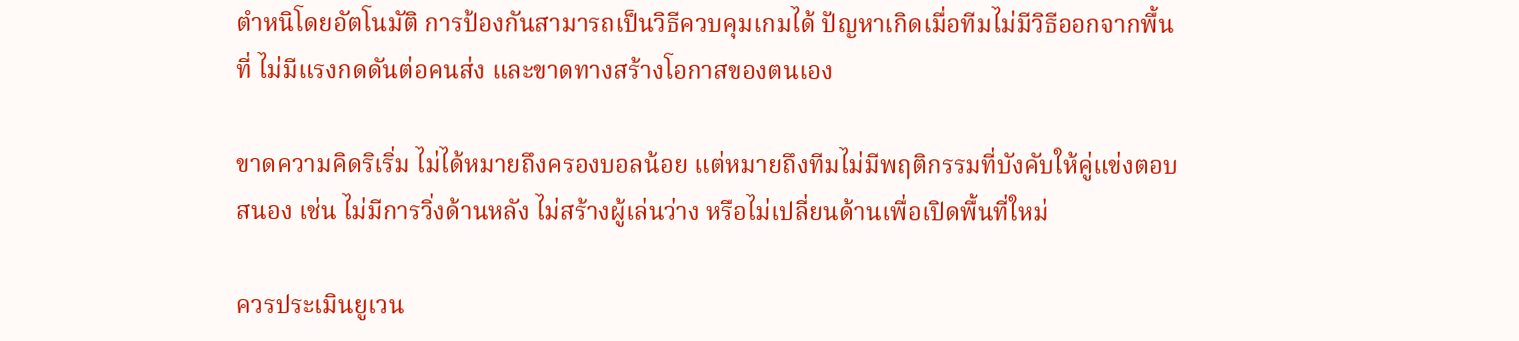ตำหนิโดยอัตโนมัติ การป้องกันสามารถเป็นวิธีควบคุมเกมได้ ปัญหาเกิดเมื่อทีมไม่มีวิธีออกจากพื้นที่ ไม่มีแรงกดดันต่อคนส่ง และขาดทางสร้างโอกาสของตนเอง

ขาดความคิดริเริ่ม ไม่ได้หมายถึงครองบอลน้อย แต่หมายถึงทีมไม่มีพฤติกรรมที่บังคับให้คู่แข่งตอบสนอง เช่น ไม่มีการวิ่งด้านหลัง ไม่สร้างผู้เล่นว่าง หรือไม่เปลี่ยนด้านเพื่อเปิดพื้นที่ใหม่

ควรประเมินยูเวน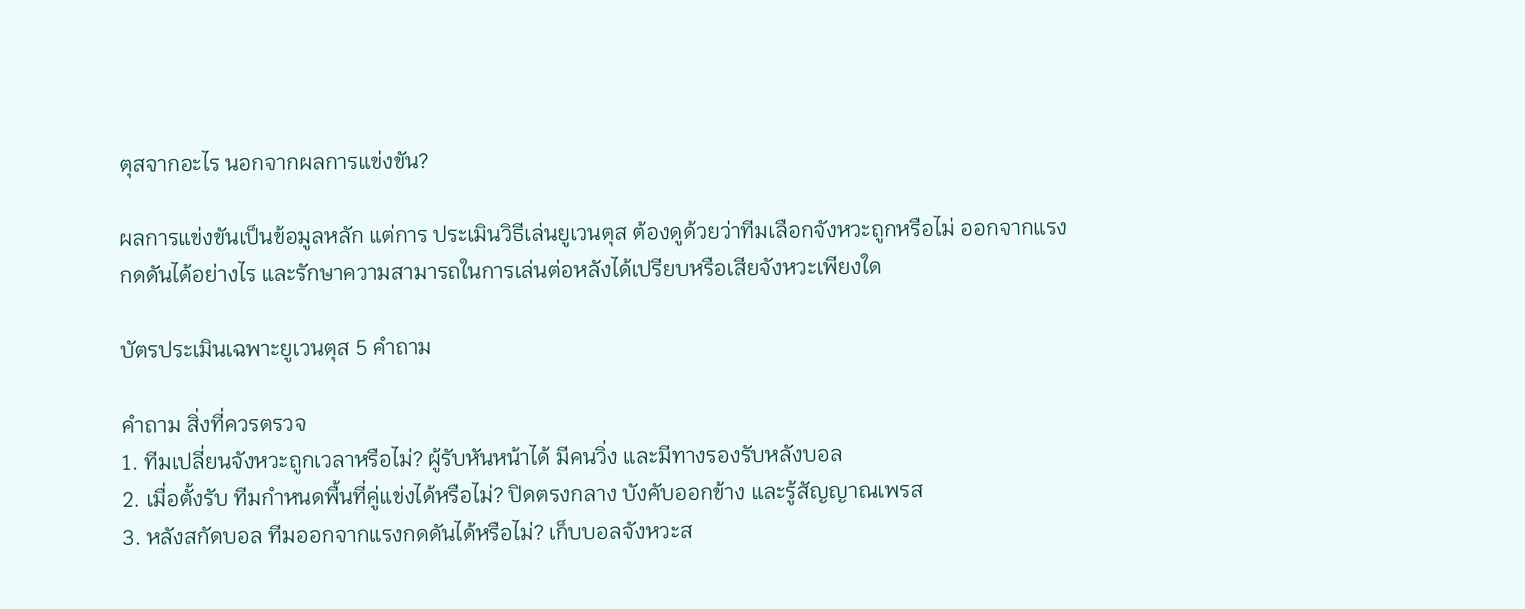ตุสจากอะไร นอกจากผลการแข่งขัน?

ผลการแข่งขันเป็นข้อมูลหลัก แต่การ ประเมินวิธีเล่นยูเวนตุส ต้องดูด้วยว่าทีมเลือกจังหวะถูกหรือไม่ ออกจากแรงกดดันได้อย่างไร และรักษาความสามารถในการเล่นต่อหลังได้เปรียบหรือเสียจังหวะเพียงใด

บัตรประเมินเฉพาะยูเวนตุส 5 คำถาม

คำถาม สิ่งที่ควรตรวจ
1. ทีมเปลี่ยนจังหวะถูกเวลาหรือไม่? ผู้รับหันหน้าได้ มีคนวิ่ง และมีทางรองรับหลังบอล
2. เมื่อตั้งรับ ทีมกำหนดพื้นที่คู่แข่งได้หรือไม่? ปิดตรงกลาง บังคับออกข้าง และรู้สัญญาณเพรส
3. หลังสกัดบอล ทีมออกจากแรงกดดันได้หรือไม่? เก็บบอลจังหวะส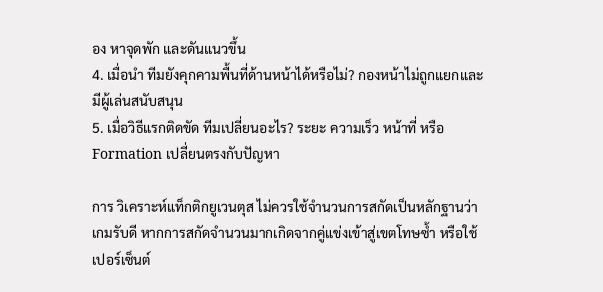อง หาจุดพัก และดันแนวขึ้น
4. เมื่อนำ ทีมยังคุกคามพื้นที่ด้านหน้าได้หรือไม่? กองหน้าไม่ถูกแยกและมีผู้เล่นสนับสนุน
5. เมื่อวิธีแรกติดขัด ทีมเปลี่ยนอะไร? ระยะ ความเร็ว หน้าที่ หรือ Formation เปลี่ยนตรงกับปัญหา

การ วิเคราะห์แท็กติกยูเวนตุส ไม่ควรใช้จำนวนการสกัดเป็นหลักฐานว่าเกมรับดี หากการสกัดจำนวนมากเกิดจากคู่แข่งเข้าสู่เขตโทษซ้ำ หรือใช้เปอร์เซ็นต์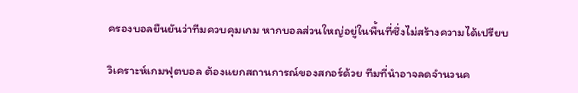ครองบอลยืนยันว่าทีมควบคุมเกม หากบอลส่วนใหญ่อยู่ในพื้นที่ซึ่งไม่สร้างความได้เปรียบ

วิเคราะห์เกมฟุตบอล ต้องแยกสถานการณ์ของสกอร์ด้วย ทีมที่นำอาจลดจำนวนค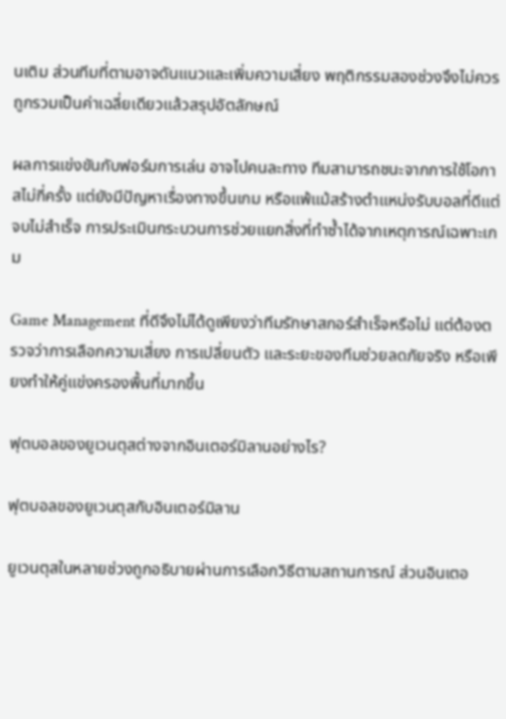นเติม ส่วนทีมที่ตามอาจดันแนวและเพิ่มความเสี่ยง พฤติกรรมสองช่วงจึงไม่ควรถูกรวมเป็นค่าเฉลี่ยเดียวแล้วสรุปอัตลักษณ์

ผลการแข่งขันกับฟอร์มการเล่น อาจไปคนละทาง ทีมสามารถชนะจากการใช้โอกาสไม่กี่ครั้ง แต่ยังมีปัญหาเรื่องทางขึ้นเกม หรือแพ้แม้สร้างตำแหน่งรับบอลที่ดีแต่จบไม่สำเร็จ การประเมินกระบวนการช่วยแยกสิ่งที่ทำซ้ำได้จากเหตุการณ์เฉพาะเกม

Game Management ที่ดีจึงไม่ได้ดูเพียงว่าทีมรักษาสกอร์สำเร็จหรือไม่ แต่ต้องตรวจว่าการเลือกความเสี่ยง การเปลี่ยนตัว และระยะของทีมช่วยลดภัยจริง หรือเพียงทำให้คู่แข่งครองพื้นที่มากขึ้น

ฟุตบอลของยูเวนตุสต่างจากอินเตอร์มิลานอย่างไร?

ฟุตบอลของยูเวนตุสกับอินเตอร์มิลาน

ยูเวนตุสในหลายช่วงถูกอธิบายผ่านการเลือกวิธีตามสถานการณ์ ส่วนอินเตอ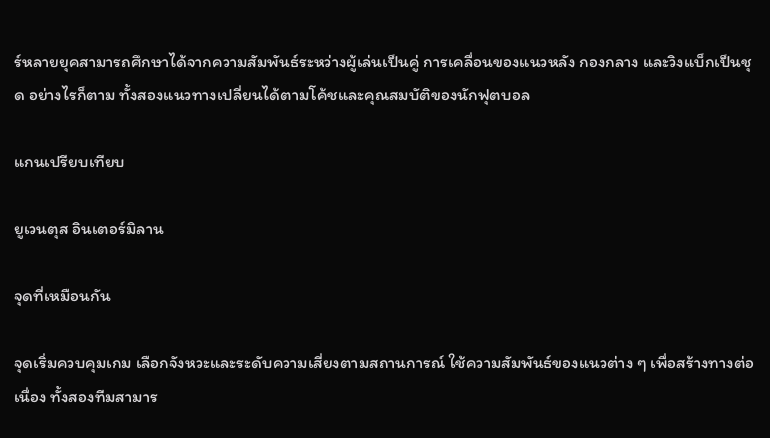ร์หลายยุคสามารถศึกษาได้จากความสัมพันธ์ระหว่างผู้เล่นเป็นคู่ การเคลื่อนของแนวหลัง กองกลาง และวิงแบ็กเป็นชุด อย่างไรก็ตาม ทั้งสองแนวทางเปลี่ยนได้ตามโค้ชและคุณสมบัติของนักฟุตบอล

แกนเปรียบเทียบ

ยูเวนตุส อินเตอร์มิลาน

จุดที่เหมือนกัน

จุดเริ่มควบคุมเกม เลือกจังหวะและระดับความเสี่ยงตามสถานการณ์ ใช้ความสัมพันธ์ของแนวต่าง ๆ เพื่อสร้างทางต่อเนื่อง ทั้งสองทีมสามาร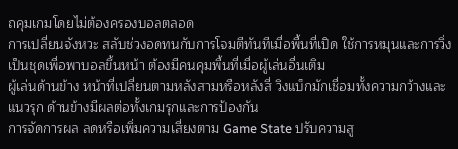ถคุมเกมโดยไม่ต้องครองบอลตลอด
การเปลี่ยนจังหวะ สลับช่วงอดทนกับการโจมตีทันทีเมื่อพื้นที่เปิด ใช้การหมุนและการวิ่งเป็นชุดเพื่อพาบอลขึ้นหน้า ต้องมีคนคุมพื้นที่เมื่อผู้เล่นอื่นเติม
ผู้เล่นด้านข้าง หน้าที่เปลี่ยนตามหลังสามหรือหลังสี่ วิงแบ็กมักเชื่อมทั้งความกว้างและแนวรุก ด้านข้างมีผลต่อทั้งเกมรุกและการป้องกัน
การจัดการผล ลดหรือเพิ่มความเสี่ยงตาม Game State ปรับความสู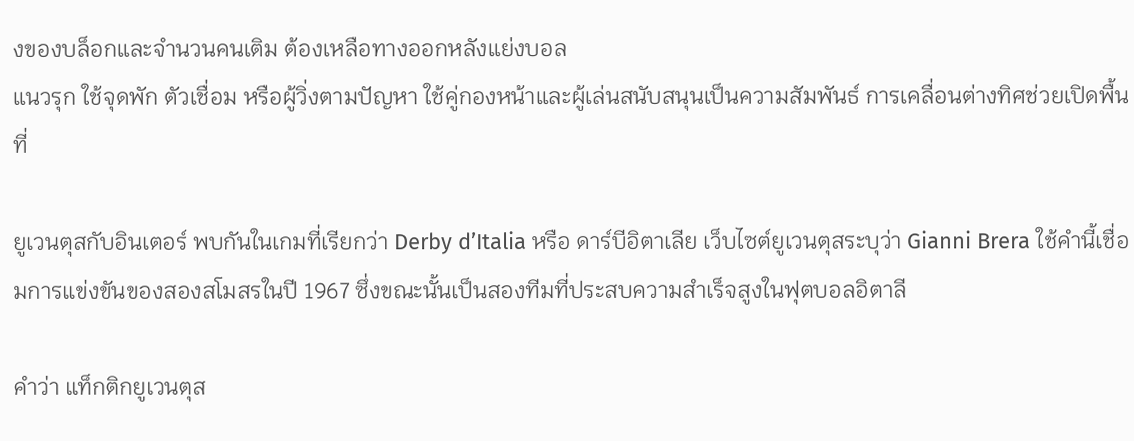งของบล็อกและจำนวนคนเติม ต้องเหลือทางออกหลังแย่งบอล
แนวรุก ใช้จุดพัก ตัวเชื่อม หรือผู้วิ่งตามปัญหา ใช้คู่กองหน้าและผู้เล่นสนับสนุนเป็นความสัมพันธ์ การเคลื่อนต่างทิศช่วยเปิดพื้นที่

ยูเวนตุสกับอินเตอร์ พบกันในเกมที่เรียกว่า Derby d’Italia หรือ ดาร์บีอิตาเลีย เว็บไซต์ยูเวนตุสระบุว่า Gianni Brera ใช้คำนี้เชื่อมการแข่งขันของสองสโมสรในปี 1967 ซึ่งขณะนั้นเป็นสองทีมที่ประสบความสำเร็จสูงในฟุตบอลอิตาลี

คำว่า แท็กติกยูเวนตุส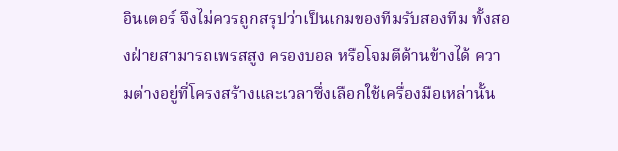อินเตอร์ จึงไม่ควรถูกสรุปว่าเป็นเกมของทีมรับสองทีม ทั้งสองฝ่ายสามารถเพรสสูง ครองบอล หรือโจมตีด้านข้างได้ ความต่างอยู่ที่โครงสร้างและเวลาซึ่งเลือกใช้เครื่องมือเหล่านั้น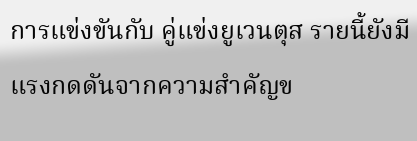การแข่งขันกับ คู่แข่งยูเวนตุส รายนี้ยังมีแรงกดดันจากความสำคัญข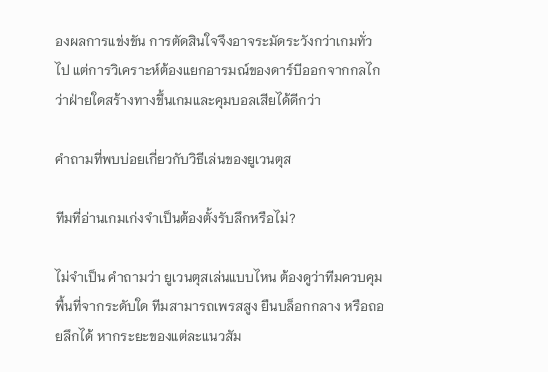องผลการแข่งขัน การตัดสินใจจึงอาจระมัดระวังกว่าเกมทั่วไป แต่การวิเคราะห์ต้องแยกอารมณ์ของดาร์บีออกจากกลไกว่าฝ่ายใดสร้างทางขึ้นเกมและคุมบอลเสียได้ดีกว่า

คำถามที่พบบ่อยเกี่ยวกับวิธีเล่นของยูเวนตุส

ทีมที่อ่านเกมเก่งจำเป็นต้องตั้งรับลึกหรือไม่?

ไม่จำเป็น คำถามว่า ยูเวนตุสเล่นแบบไหน ต้องดูว่าทีมควบคุมพื้นที่จากระดับใด ทีมสามารถเพรสสูง ยืนบล็อกกลาง หรือถอยลึกได้ หากระยะของแต่ละแนวสัม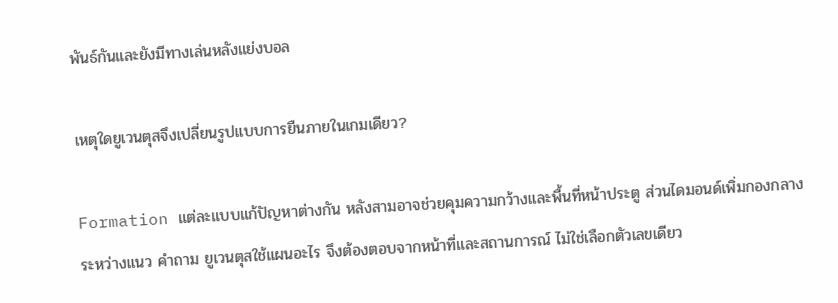พันธ์กันและยังมีทางเล่นหลังแย่งบอล

เหตุใดยูเวนตุสจึงเปลี่ยนรูปแบบการยืนภายในเกมเดียว?

Formation แต่ละแบบแก้ปัญหาต่างกัน หลังสามอาจช่วยคุมความกว้างและพื้นที่หน้าประตู ส่วนไดมอนด์เพิ่มกองกลางระหว่างแนว คำถาม ยูเวนตุสใช้แผนอะไร จึงต้องตอบจากหน้าที่และสถานการณ์ ไม่ใช่เลือกตัวเลขเดียว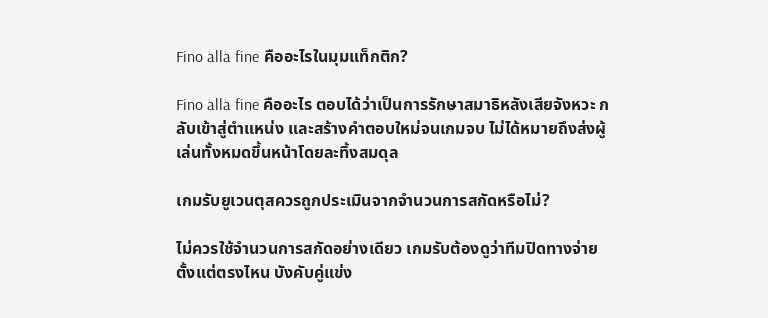Fino alla fine คืออะไรในมุมแท็กติก?

Fino alla fine คืออะไร ตอบได้ว่าเป็นการรักษาสมาธิหลังเสียจังหวะ กลับเข้าสู่ตำแหน่ง และสร้างคำตอบใหม่จนเกมจบ ไม่ได้หมายถึงส่งผู้เล่นทั้งหมดขึ้นหน้าโดยละทิ้งสมดุล

เกมรับยูเวนตุสควรถูกประเมินจากจำนวนการสกัดหรือไม่?

ไม่ควรใช้จำนวนการสกัดอย่างเดียว เกมรับต้องดูว่าทีมปิดทางจ่ายตั้งแต่ตรงไหน บังคับคู่แข่ง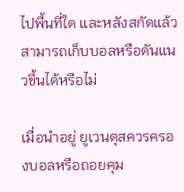ไปพื้นที่ใด และหลังสกัดแล้วสามารถเก็บบอลหรือดันแนวขึ้นได้หรือไม่

เมื่อนำอยู่ ยูเวนตุสควรครองบอลหรือถอยคุม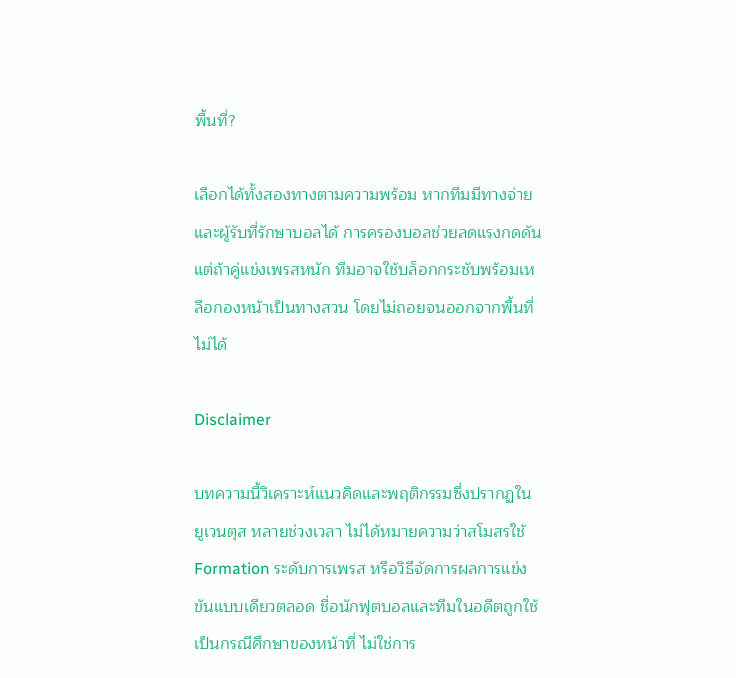พื้นที่?

เลือกได้ทั้งสองทางตามความพร้อม หากทีมมีทางจ่ายและผู้รับที่รักษาบอลได้ การครองบอลช่วยลดแรงกดดัน แต่ถ้าคู่แข่งเพรสหนัก ทีมอาจใช้บล็อกกระชับพร้อมเหลือกองหน้าเป็นทางสวน โดยไม่ถอยจนออกจากพื้นที่ไม่ได้

Disclaimer

บทความนี้วิเคราะห์แนวคิดและพฤติกรรมซึ่งปรากฏใน ยูเวนตุส หลายช่วงเวลา ไม่ได้หมายความว่าสโมสรใช้ Formation ระดับการเพรส หรือวิธีจัดการผลการแข่งขันแบบเดียวตลอด ชื่อนักฟุตบอลและทีมในอดีตถูกใช้เป็นกรณีศึกษาของหน้าที่ ไม่ใช่การ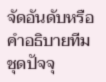จัดอันดับหรือคำอธิบายทีมชุดปัจจุ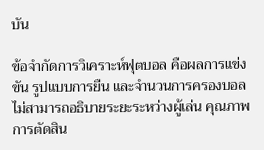บัน

ข้อจำกัดการวิเคราะห์ฟุตบอล คือผลการแข่งขัน รูปแบบการยืน และจำนวนการครองบอลไม่สามารถอธิบายระยะระหว่างผู้เล่น คุณภาพการตัดสิน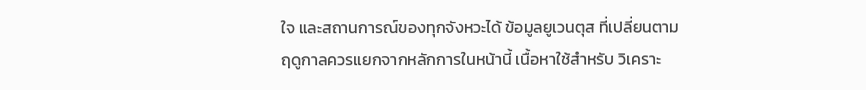ใจ และสถานการณ์ของทุกจังหวะได้ ข้อมูลยูเวนตุส ที่เปลี่ยนตามฤดูกาลควรแยกจากหลักการในหน้านี้ เนื้อหาใช้สำหรับ วิเคราะ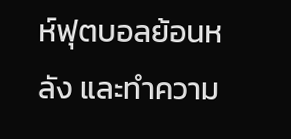ห์ฟุตบอลย้อนหลัง และทำความ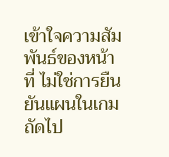เข้าใจความสัมพันธ์ของหน้าที่ ไม่ใช่การยืนยันแผนในเกมถัดไป